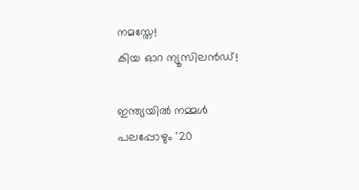നമസ്തേ!
കിയ ഓറ ന്യൂസിലൻഡ്!

ഇന്ത്യയിൽ നമ്മൾ പലപ്പോഴും '20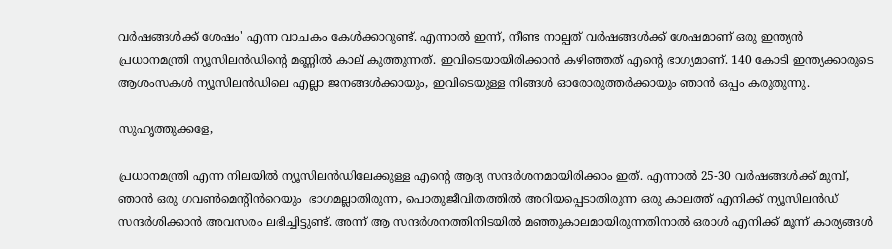വർഷങ്ങൾക്ക് ശേഷം' എന്ന വാചകം കേൾക്കാറുണ്ട്. എന്നാൽ ഇന്ന്, നീണ്ട നാല്പത് വർഷങ്ങൾക്ക് ശേഷമാണ് ഒരു ഇന്ത്യൻ പ്രധാനമന്ത്രി ന്യൂസിലൻഡിന്റെ മണ്ണിൽ കാല് കുത്തുന്നത്. ഇവിടെയായിരിക്കാൻ കഴിഞ്ഞത് എന്റെ ഭാഗ്യമാണ്. 140 കോടി ഇന്ത്യക്കാരുടെ ആശംസകൾ ന്യൂസിലൻഡിലെ എല്ലാ ജനങ്ങൾക്കായും, ഇവിടെയുള്ള നിങ്ങൾ ഓരോരുത്തർക്കായും ഞാൻ ഒപ്പം കരുതുന്നു.

സുഹൃത്തുക്കളേ,

പ്രധാനമന്ത്രി എന്ന നിലയിൽ ന്യൂസിലൻഡിലേക്കുള്ള എന്റെ ആദ്യ സന്ദർശനമായിരിക്കാം ഇത്. എന്നാൽ 25-30 വർഷങ്ങൾക്ക് മുമ്പ്, ഞാൻ ഒരു ഗവൺമെന്റിൻറെയും  ഭാഗമല്ലാതിരുന്ന, പൊതുജീവിതത്തിൽ അറിയപ്പെടാതിരുന്ന ഒരു കാലത്ത് എനിക്ക് ന്യൂസിലൻഡ് സന്ദർശിക്കാൻ അവസരം ലഭിച്ചിട്ടുണ്ട്. അന്ന് ആ സന്ദർശനത്തിനിടയിൽ മഞ്ഞുകാലമായിരുന്നതിനാൽ ഒരാൾ എനിക്ക് മൂന്ന് കാര്യങ്ങൾ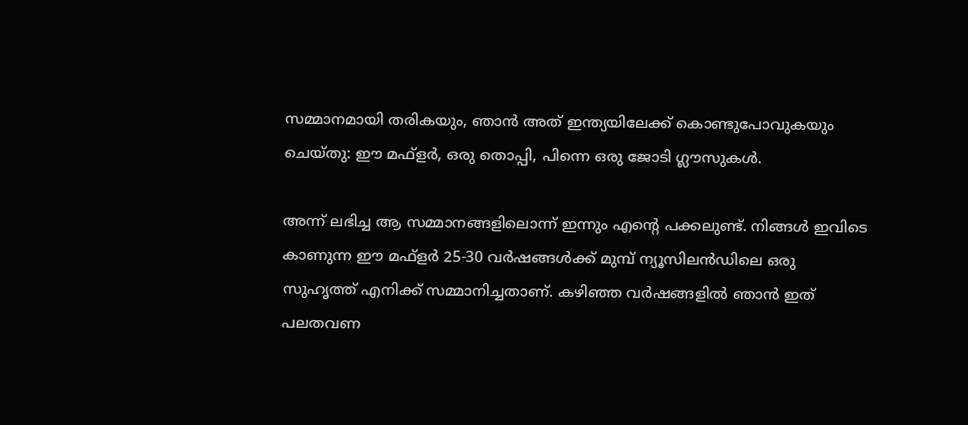സമ്മാനമായി തരികയും, ഞാൻ അത് ഇന്ത്യയിലേക്ക് കൊണ്ടുപോവുകയും ചെയ്തു: ഈ മഫ്‌ളർ, ഒരു തൊപ്പി, പിന്നെ ഒരു ജോടി ഗ്ലൗസുകൾ.

അന്ന് ലഭിച്ച ആ സമ്മാനങ്ങളിലൊന്ന് ഇന്നും എന്റെ പക്കലുണ്ട്. നിങ്ങൾ ഇവിടെ കാണുന്ന ഈ മഫ്‌ളർ 25-30 വർഷങ്ങൾക്ക് മുമ്പ് ന്യൂസിലൻഡിലെ ഒരു സുഹൃത്ത് എനിക്ക് സമ്മാനിച്ചതാണ്. കഴിഞ്ഞ വർഷങ്ങളിൽ ഞാൻ ഇത് പലതവണ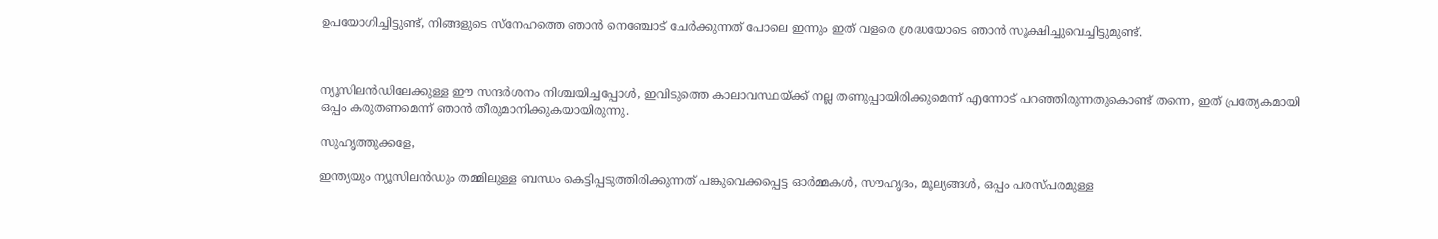ഉപയോഗിച്ചിട്ടുണ്ട്, നിങ്ങളുടെ സ്നേഹത്തെ ഞാൻ നെഞ്ചോട് ചേർക്കുന്നത് പോലെ ഇന്നും ഇത് വളരെ ശ്രദ്ധയോടെ ഞാൻ സൂക്ഷിച്ചുവെച്ചിട്ടുമുണ്ട്.



ന്യൂസിലൻഡിലേക്കുള്ള ഈ സന്ദർശനം നിശ്ചയിച്ചപ്പോൾ, ഇവിടുത്തെ കാലാവസ്ഥയ്ക്ക് നല്ല തണുപ്പായിരിക്കുമെന്ന് എന്നോട് പറഞ്ഞിരുന്നതുകൊണ്ട് തന്നെ, ഇത് പ്രത്യേകമായി ഒപ്പം കരുതണമെന്ന് ഞാൻ തീരുമാനിക്കുകയായിരുന്നു.

സുഹൃത്തുക്കളേ,

ഇന്ത്യയും ന്യൂസിലൻഡും തമ്മിലുള്ള ബന്ധം കെട്ടിപ്പടുത്തിരിക്കുന്നത് പങ്കുവെക്കപ്പെട്ട ഓർമ്മകൾ, സൗഹൃദം, മൂല്യങ്ങൾ, ഒപ്പം പരസ്പരമുള്ള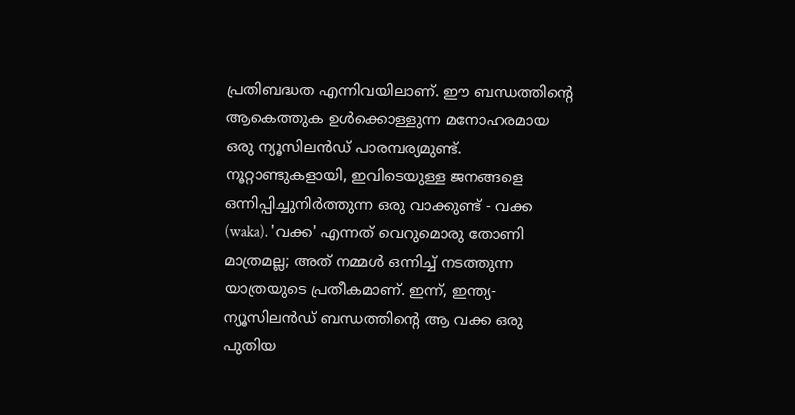പ്രതിബദ്ധത എന്നിവയിലാണ്. ഈ ബന്ധത്തിന്റെ ആകെത്തുക ഉൾക്കൊള്ളുന്ന മനോഹരമായ ഒരു ന്യൂസിലൻഡ് പാരമ്പര്യമുണ്ട്. നൂറ്റാണ്ടുകളായി, ഇവിടെയുള്ള ജനങ്ങളെ ഒന്നിപ്പിച്ചുനിർത്തുന്ന ഒരു വാക്കുണ്ട് - വക്ക (waka). 'വക്ക' എന്നത് വെറുമൊരു തോണി മാത്രമല്ല; അത് നമ്മൾ ഒന്നിച്ച് നടത്തുന്ന യാത്രയുടെ പ്രതീകമാണ്. ഇന്ന്, ഇന്ത്യ-ന്യൂസിലൻഡ് ബന്ധത്തിന്റെ ആ വക്ക ഒരു പുതിയ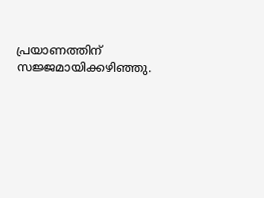പ്രയാണത്തിന് സജ്ജമായിക്കഴിഞ്ഞു.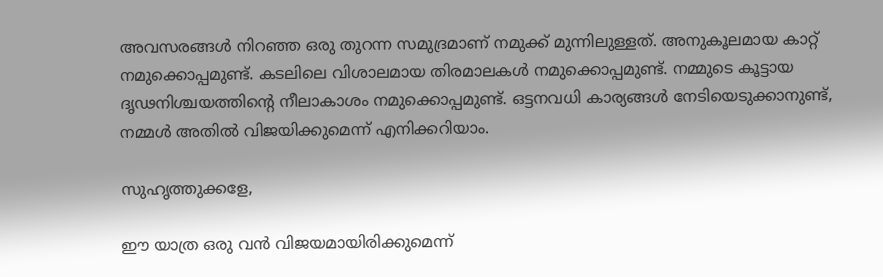അവസരങ്ങൾ നിറഞ്ഞ ഒരു തുറന്ന സമുദ്രമാണ് നമുക്ക് മുന്നിലുള്ളത്. അനുകൂലമായ കാറ്റ് നമുക്കൊപ്പമുണ്ട്. കടലിലെ വിശാലമായ തിരമാലകൾ നമുക്കൊപ്പമുണ്ട്. നമ്മുടെ കൂട്ടായ ദൃഢനിശ്ചയത്തിന്റെ നീലാകാശം നമുക്കൊപ്പമുണ്ട്. ഒട്ടനവധി കാര്യങ്ങൾ നേടിയെടുക്കാനുണ്ട്, നമ്മൾ അതിൽ വിജയിക്കുമെന്ന് എനിക്കറിയാം.

സുഹൃത്തുക്കളേ,

ഈ യാത്ര ഒരു വൻ വിജയമായിരിക്കുമെന്ന്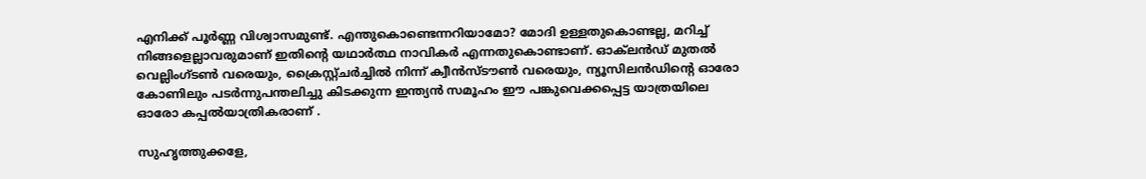എനിക്ക് പൂർണ്ണ വിശ്വാസമുണ്ട്. എന്തുകൊണ്ടെന്നറിയാമോ? മോദി ഉള്ളതുകൊണ്ടല്ല, മറിച്ച് നിങ്ങളെല്ലാവരുമാണ് ഇതിന്റെ യഥാർത്ഥ നാവികർ എന്നതുകൊണ്ടാണ്. ഓക്‌ലൻഡ് മുതൽ വെല്ലിംഗ്ടൺ വരെയും, ക്രൈസ്റ്റ്ചർച്ചിൽ നിന്ന് ക്വീൻസ്ടൗൺ വരെയും, ന്യൂസിലൻഡിന്റെ ഓരോ കോണിലും പടർന്നുപന്തലിച്ചു കിടക്കുന്ന ഇന്ത്യൻ സമൂഹം ഈ പങ്കുവെക്കപ്പെട്ട യാത്രയിലെ ഓരോ കപ്പൽയാത്രികരാണ് .

സുഹൃത്തുക്കളേ,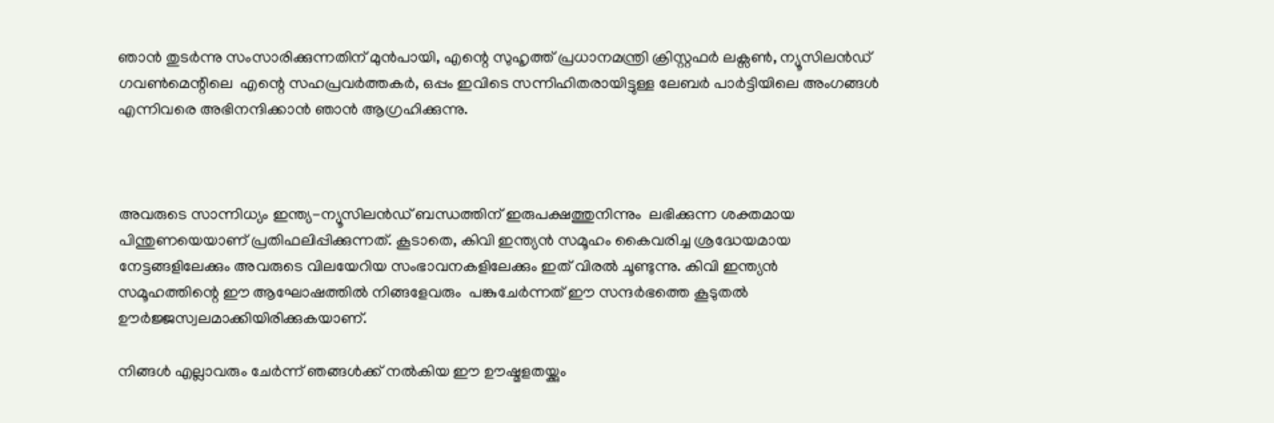ഞാൻ തുടർന്നു സംസാരിക്കുന്നതിന് മുൻപായി, എന്റെ സുഹൃത്ത് പ്രധാനമന്ത്രി ക്രിസ്റ്റഫർ ലക്സൺ, ന്യൂസിലൻഡ് ഗവൺമെന്റിലെ  എന്റെ സഹപ്രവർത്തകർ, ഒപ്പം ഇവിടെ സന്നിഹിതരായിട്ടുള്ള ലേബർ പാർട്ടിയിലെ അംഗങ്ങൾ എന്നിവരെ അഭിനന്ദിക്കാൻ ഞാൻ ആഗ്രഹിക്കുന്നു.



അവരുടെ സാന്നിധ്യം ഇന്ത്യ-ന്യൂസിലൻഡ് ബന്ധത്തിന് ഇരുപക്ഷത്തുനിന്നും  ലഭിക്കുന്ന ശക്തമായ പിന്തുണയെയാണ് പ്രതിഫലിപ്പിക്കുന്നത്. കൂടാതെ, കിവി ഇന്ത്യൻ സമൂഹം കൈവരിച്ച ശ്രദ്ധേയമായ നേട്ടങ്ങളിലേക്കും അവരുടെ വിലയേറിയ സംഭാവനകളിലേക്കും ഇത് വിരൽ ചൂണ്ടുന്നു. കിവി ഇന്ത്യൻ സമൂഹത്തിന്റെ ഈ ആഘോഷത്തിൽ നിങ്ങളേവരും  പങ്കുചേർന്നത് ഈ സന്ദർഭത്തെ കൂടുതൽ ഊർജ്ജസ്വലമാക്കിയിരിക്കുകയാണ്.

നിങ്ങൾ എല്ലാവരും ചേർന്ന് ഞങ്ങൾക്ക് നൽകിയ ഈ ഊഷ്മളതയ്ക്കും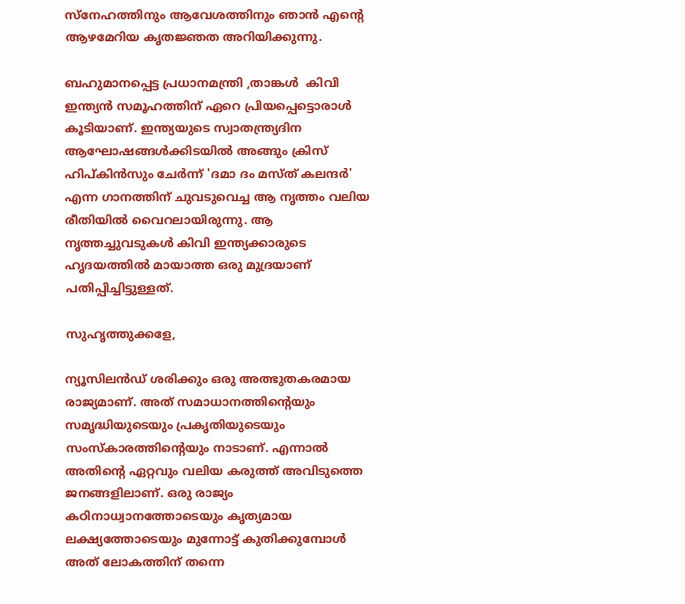സ്നേഹത്തിനും ആവേശത്തിനും ഞാൻ എന്റെ ആഴമേറിയ കൃതജ്ഞത അറിയിക്കുന്നു.

ബഹുമാനപ്പെട്ട പ്രധാനമന്ത്രി ,താങ്കൾ  കിവി ഇന്ത്യൻ സമൂഹത്തിന് ഏറെ പ്രിയപ്പെട്ടൊരാൾ കൂടിയാണ്. ഇന്ത്യയുടെ സ്വാതന്ത്ര്യദിന ആഘോഷങ്ങൾക്കിടയിൽ അങ്ങും ക്രിസ് ഹിപ്കിൻസും ചേർന്ന് 'ദമാ ദം മസ്ത് കലന്ദർ' എന്ന ഗാനത്തിന് ചുവടുവെച്ച ആ നൃത്തം വലിയ രീതിയിൽ വൈറലായിരുന്നു. ആ നൃത്തച്ചുവടുകൾ കിവി ഇന്ത്യക്കാരുടെ ഹൃദയത്തിൽ മായാത്ത ഒരു മുദ്രയാണ് പതിപ്പിച്ചിട്ടുള്ളത്.

സുഹൃത്തുക്കളേ,

ന്യൂസിലൻഡ് ശരിക്കും ഒരു അത്ഭുതകരമായ രാജ്യമാണ്. അത് സമാധാനത്തിന്റെയും സമൃദ്ധിയുടെയും പ്രകൃതിയുടെയും സംസ്കാരത്തിന്റെയും നാടാണ്. എന്നാൽ അതിന്റെ ഏറ്റവും വലിയ കരുത്ത് അവിടുത്തെ ജനങ്ങളിലാണ്. ഒരു രാജ്യം കഠിനാധ്വാനത്തോടെയും കൃത്യമായ ലക്ഷ്യത്തോടെയും മുന്നോട്ട് കുതിക്കുമ്പോൾ അത് ലോകത്തിന് തന്നെ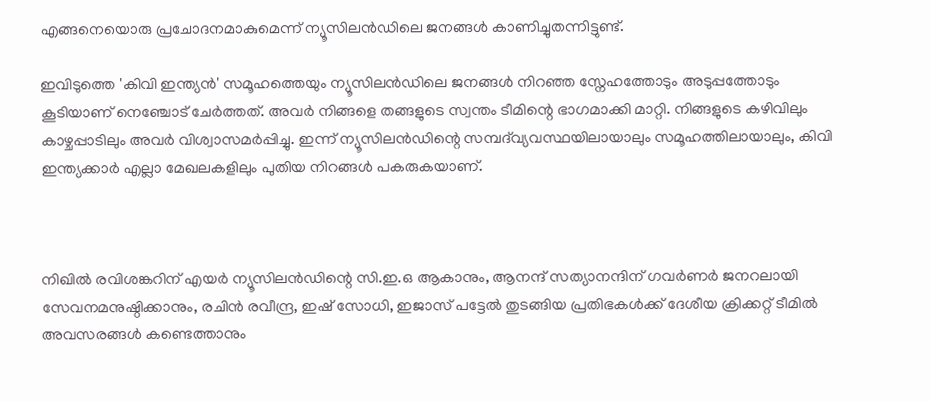എങ്ങനെയൊരു പ്രചോദനമാകുമെന്ന് ന്യൂസിലൻഡിലെ ജനങ്ങൾ കാണിച്ചുതന്നിട്ടുണ്ട്.

ഇവിടുത്തെ 'കിവി ഇന്ത്യൻ' സമൂഹത്തെയും ന്യൂസിലൻഡിലെ ജനങ്ങൾ നിറഞ്ഞ സ്നേഹത്തോടും അടുപ്പത്തോടും കൂടിയാണ് നെഞ്ചോട് ചേർത്തത്. അവർ നിങ്ങളെ തങ്ങളുടെ സ്വന്തം ടീമിന്റെ ഭാഗമാക്കി മാറ്റി. നിങ്ങളുടെ കഴിവിലും കാഴ്ചപ്പാടിലും അവർ വിശ്വാസമർപ്പിച്ചു. ഇന്ന് ന്യൂസിലൻഡിന്റെ സമ്പദ്‌വ്യവസ്ഥയിലായാലും സമൂഹത്തിലായാലും, കിവി ഇന്ത്യക്കാർ എല്ലാ മേഖലകളിലും പുതിയ നിറങ്ങൾ പകരുകയാണ്.



നിഖിൽ രവിശങ്കറിന് എയർ ന്യൂസിലൻഡിന്റെ സി.ഇ.ഒ ആകാനും, ആനന്ദ് സത്യാനന്ദിന് ഗവർണർ ജനറലായി സേവനമനുഷ്ഠിക്കാനും, രചിൻ രവീന്ദ്ര, ഇഷ് സോധി, ഇജാസ് പട്ടേൽ തുടങ്ങിയ പ്രതിഭകൾക്ക് ദേശീയ ക്രിക്കറ്റ് ടീമിൽ അവസരങ്ങൾ കണ്ടെത്താനും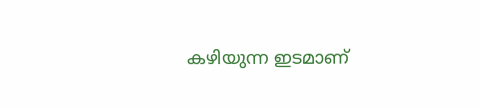കഴിയുന്ന ഇടമാണ്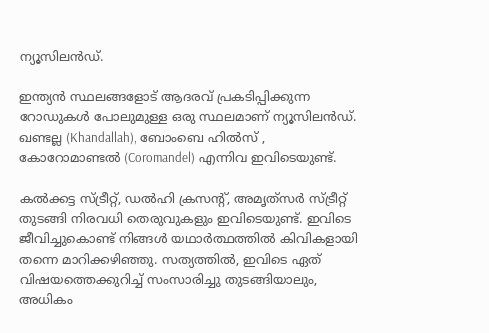ന്യൂസിലൻഡ്.

ഇന്ത്യൻ സ്ഥലങ്ങളോട് ആദരവ് പ്രകടിപ്പിക്കുന്ന റോഡുകൾ പോലുമുള്ള ഒരു സ്ഥലമാണ് ന്യൂസിലൻഡ്. ഖണ്ടല്ല (Khandallah), ബോംബെ ഹിൽസ് , കോറോമാണ്ടൽ (Coromandel) എന്നിവ ഇവിടെയുണ്ട്.

കൽക്കട്ട സ്ട്രീറ്റ്, ഡൽഹി ക്രസന്റ്, അമൃത്‌സർ സ്ട്രീറ്റ് തുടങ്ങി നിരവധി തെരുവുകളും ഇവിടെയുണ്ട്. ഇവിടെ ജീവിച്ചുകൊണ്ട് നിങ്ങൾ യഥാർത്ഥത്തിൽ കിവികളായി തന്നെ മാറിക്കഴിഞ്ഞു. സത്യത്തിൽ, ഇവിടെ ഏത് വിഷയത്തെക്കുറിച്ച് സംസാരിച്ചു തുടങ്ങിയാലും, അധികം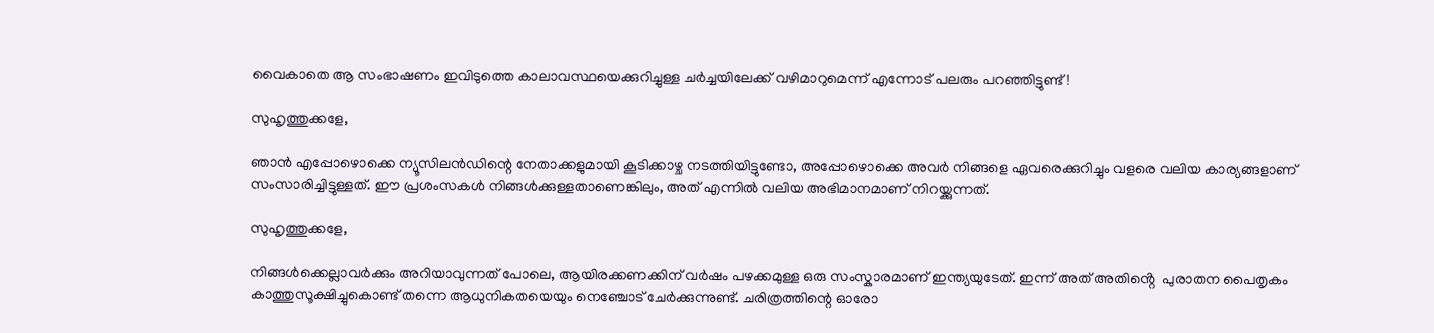വൈകാതെ ആ സംഭാഷണം ഇവിടുത്തെ കാലാവസ്ഥയെക്കുറിച്ചുള്ള ചർച്ചയിലേക്ക് വഴിമാറുമെന്ന് എന്നോട് പലരും പറഞ്ഞിട്ടുണ്ട്!

സുഹൃത്തുക്കളേ,

ഞാൻ എപ്പോഴൊക്കെ ന്യൂസിലൻഡിന്റെ നേതാക്കളുമായി കൂടിക്കാഴ്ച നടത്തിയിട്ടുണ്ടോ, അപ്പോഴൊക്കെ അവർ നിങ്ങളെ ഏവരെക്കുറിച്ചും വളരെ വലിയ കാര്യങ്ങളാണ് സംസാരിച്ചിട്ടുള്ളത്. ഈ പ്രശംസകൾ നിങ്ങൾക്കുള്ളതാണെങ്കിലും, അത് എന്നിൽ വലിയ അഭിമാനമാണ് നിറയ്ക്കുന്നത്.

സുഹൃത്തുക്കളേ,

നിങ്ങൾക്കെല്ലാവർക്കും അറിയാവുന്നത് പോലെ, ആയിരക്കണക്കിന് വർഷം പഴക്കമുള്ള ഒരു സംസ്കാരമാണ് ഇന്ത്യയുടേത്. ഇന്ന് അത് അതിൻ്റെ  പുരാതന പൈതൃകം കാത്തുസൂക്ഷിച്ചുകൊണ്ട് തന്നെ ആധുനികതയെയും നെഞ്ചോട് ചേർക്കുന്നുണ്ട്. ചരിത്രത്തിന്റെ ഓരോ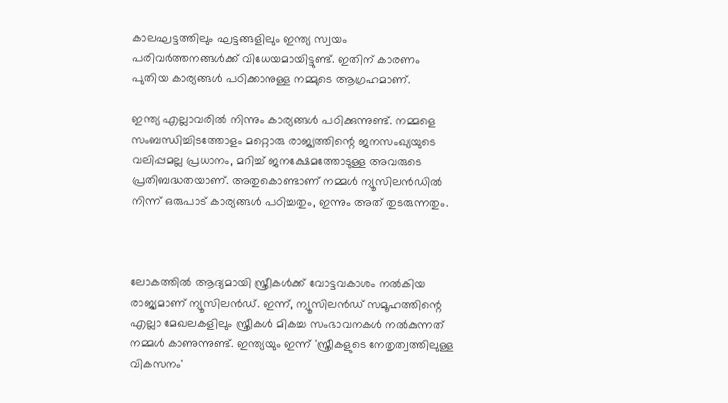കാലഘട്ടത്തിലും ഘട്ടങ്ങളിലും ഇന്ത്യ സ്വയം പരിവർത്തനങ്ങൾക്ക് വിധേയമായിട്ടുണ്ട്. ഇതിന് കാരണം പുതിയ കാര്യങ്ങൾ പഠിക്കാനുള്ള നമ്മുടെ ആഗ്രഹമാണ്.

ഇന്ത്യ എല്ലാവരിൽ നിന്നും കാര്യങ്ങൾ പഠിക്കുന്നുണ്ട്. നമ്മളെ സംബന്ധിച്ചിടത്തോളം മറ്റൊരു രാജ്യത്തിന്റെ ജനസംഖ്യയുടെ വലിപ്പമല്ല പ്രധാനം, മറിച്ച് ജനക്ഷേമത്തോടുള്ള അവരുടെ പ്രതിബദ്ധതയാണ്. അതുകൊണ്ടാണ് നമ്മൾ ന്യൂസിലൻഡിൽ നിന്ന് ഒരുപാട് കാര്യങ്ങൾ പഠിച്ചതും, ഇന്നും അത് തുടരുന്നതും.



ലോകത്തിൽ ആദ്യമായി സ്ത്രീകൾക്ക് വോട്ടവകാശം നൽകിയ രാജ്യമാണ് ന്യൂസിലൻഡ്. ഇന്ന്, ന്യൂസിലൻഡ് സമൂഹത്തിന്റെ എല്ലാ മേഖലകളിലും സ്ത്രീകൾ മികച്ച സംഭാവനകൾ നൽകുന്നത് നമ്മൾ കാണുന്നുണ്ട്. ഇന്ത്യയും ഇന്ന് 'സ്ത്രീകളുടെ നേതൃത്വത്തിലുള്ള വികസനം'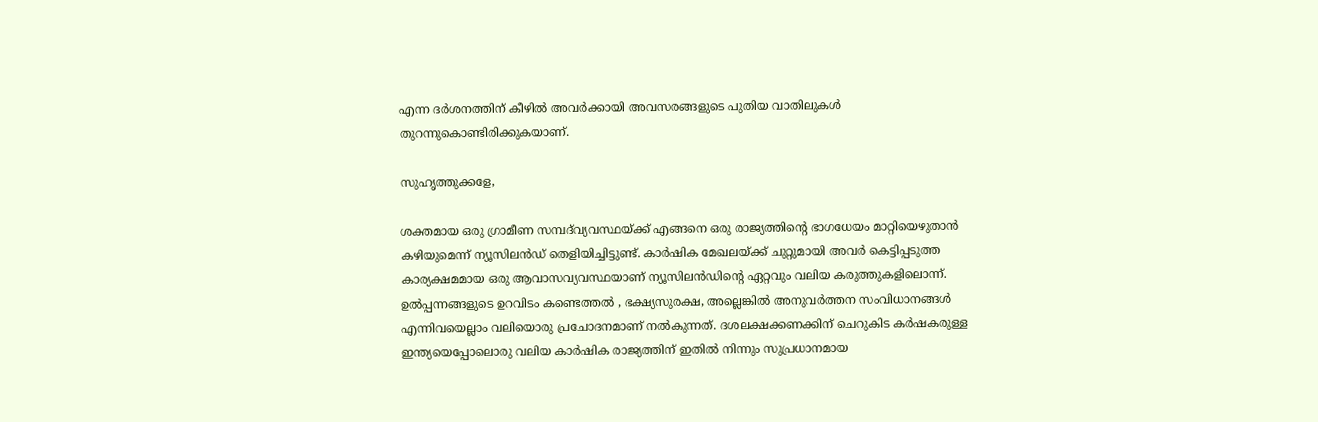എന്ന ദർശനത്തിന് കീഴിൽ അവർക്കായി അവസരങ്ങളുടെ പുതിയ വാതിലുകൾ തുറന്നുകൊണ്ടിരിക്കുകയാണ്.

സുഹൃത്തുക്കളേ,

ശക്തമായ ഒരു ഗ്രാമീണ സമ്പദ്‌വ്യവസ്ഥയ്ക്ക് എങ്ങനെ ഒരു രാജ്യത്തിന്റെ ഭാഗധേയം മാറ്റിയെഴുതാൻ കഴിയുമെന്ന് ന്യൂസിലൻഡ് തെളിയിച്ചിട്ടുണ്ട്. കാർഷിക മേഖലയ്ക്ക് ചുറ്റുമായി അവർ കെട്ടിപ്പടുത്ത കാര്യക്ഷമമായ ഒരു ആവാസവ്യവസ്ഥയാണ് ന്യൂസിലൻഡിന്റെ ഏറ്റവും വലിയ കരുത്തുകളിലൊന്ന്. ഉൽപ്പന്നങ്ങളുടെ ഉറവിടം കണ്ടെത്തൽ , ഭക്ഷ്യസുരക്ഷ, അല്ലെങ്കിൽ അനുവർത്തന സംവിധാനങ്ങൾ  എന്നിവയെല്ലാം വലിയൊരു പ്രചോദനമാണ് നൽകുന്നത്. ദശലക്ഷക്കണക്കിന് ചെറുകിട കർഷകരുള്ള ഇന്ത്യയെപ്പോലൊരു വലിയ കാർഷിക രാജ്യത്തിന് ഇതിൽ നിന്നും സുപ്രധാനമായ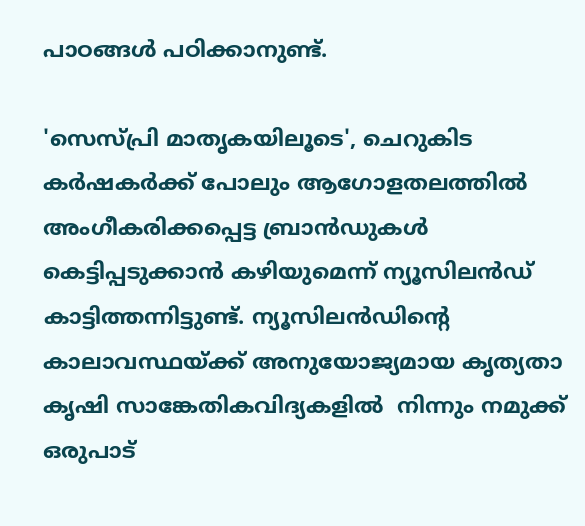പാഠങ്ങൾ പഠിക്കാനുണ്ട്.

'സെസ്പ്രി മാതൃകയിലൂടെ', ചെറുകിട കർഷകർക്ക് പോലും ആഗോളതലത്തിൽ അംഗീകരിക്കപ്പെട്ട ബ്രാൻഡുകൾ കെട്ടിപ്പടുക്കാൻ കഴിയുമെന്ന് ന്യൂസിലൻഡ് കാട്ടിത്തന്നിട്ടുണ്ട്. ന്യൂസിലൻഡിന്റെ കാലാവസ്ഥയ്ക്ക് അനുയോജ്യമായ കൃത്യതാ കൃഷി സാങ്കേതികവിദ്യകളിൽ  നിന്നും നമുക്ക് ഒരുപാട്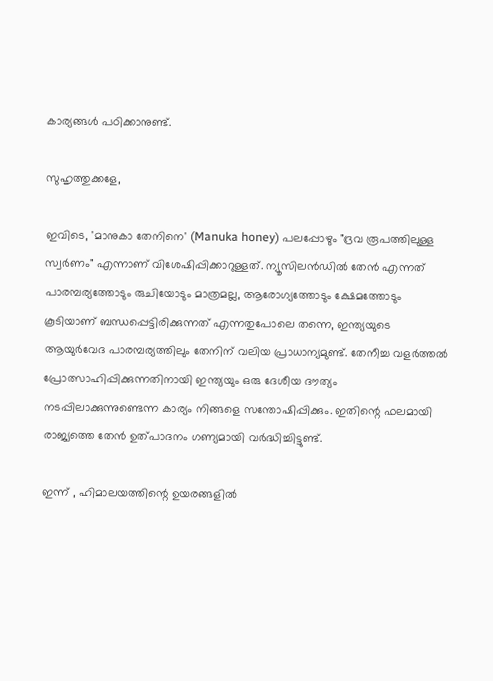കാര്യങ്ങൾ പഠിക്കാനുണ്ട്.

സുഹൃത്തുക്കളേ,

ഇവിടെ, 'മാനുകാ തേനിനെ' (Manuka honey) പലപ്പോഴും "ദ്രവ രൂപത്തിലുള്ള സ്വർണം" എന്നാണ് വിശേഷിപ്പിക്കാറുള്ളത്. ന്യൂസിലൻഡിൽ തേൻ എന്നത് പാരമ്പര്യത്തോടും രുചിയോടും മാത്രമല്ല, ആരോഗ്യത്തോടും ക്ഷേമത്തോടും കൂടിയാണ് ബന്ധപ്പെട്ടിരിക്കുന്നത് എന്നതുപോലെ തന്നെ, ഇന്ത്യയുടെ ആയുർവേദ പാരമ്പര്യത്തിലും തേനിന് വലിയ പ്രാധാന്യമുണ്ട്. തേനീച്ച വളർത്തൽ പ്രോത്സാഹിപ്പിക്കുന്നതിനായി ഇന്ത്യയും ഒരു ദേശീയ ദൗത്യം നടപ്പിലാക്കുന്നുണ്ടെന്ന കാര്യം നിങ്ങളെ സന്തോഷിപ്പിക്കും. ഇതിന്റെ ഫലമായി രാജ്യത്തെ തേൻ ഉത്പാദനം ഗണ്യമായി വർദ്ധിച്ചിട്ടുണ്ട്.

ഇന്ന് , ഹിമാലയത്തിന്റെ ഉയരങ്ങളിൽ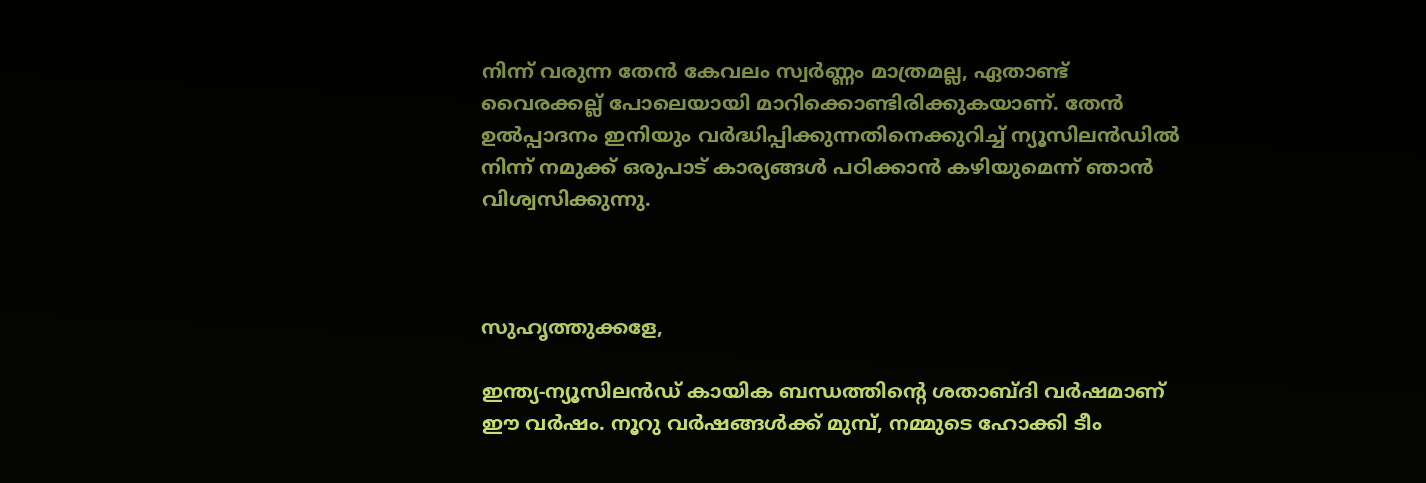നിന്ന് വരുന്ന തേൻ കേവലം സ്വർണ്ണം മാത്രമല്ല, ഏതാണ്ട് വൈരക്കല്ല് പോലെയായി മാറിക്കൊണ്ടിരിക്കുകയാണ്. തേൻ ഉൽപ്പാദനം ഇനിയും വർദ്ധിപ്പിക്കുന്നതിനെക്കുറിച്ച് ന്യൂസിലൻഡിൽ നിന്ന് നമുക്ക് ഒരുപാട് കാര്യങ്ങൾ പഠിക്കാൻ കഴിയുമെന്ന് ഞാൻ വിശ്വസിക്കുന്നു.



സുഹൃത്തുക്കളേ,

ഇന്ത്യ-ന്യൂസിലൻഡ് കായിക ബന്ധത്തിന്റെ ശതാബ്ദി വർഷമാണ് ഈ വർഷം. നൂറു വർഷങ്ങൾക്ക് മുമ്പ്, നമ്മുടെ ഹോക്കി ടീം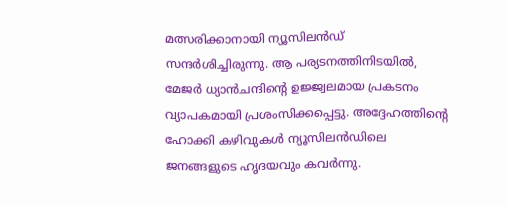മത്സരിക്കാനായി ന്യൂസിലൻഡ് സന്ദർശിച്ചിരുന്നു. ആ പര്യടനത്തിനിടയിൽ, മേജർ ധ്യാൻചന്ദിന്റെ ഉജ്ജ്വലമായ പ്രകടനം വ്യാപകമായി പ്രശംസിക്കപ്പെട്ടു. അദ്ദേഹത്തിന്റെ ഹോക്കി കഴിവുകൾ ന്യൂസിലൻഡിലെ ജനങ്ങളുടെ ഹൃദയവും കവർന്നു.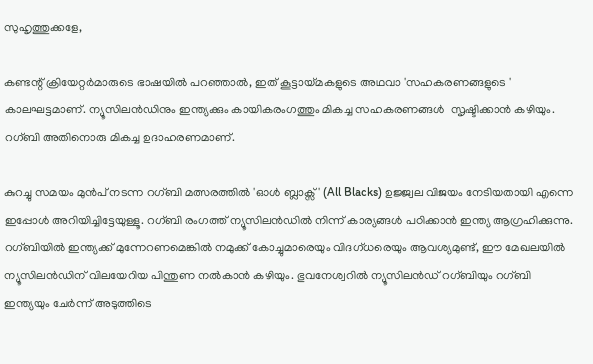സുഹൃത്തുക്കളേ,

കണ്ടന്റ് ക്രിയേറ്റർമാരുടെ ഭാഷയിൽ പറഞ്ഞാൽ, ഇത് കൂട്ടായ്മകളുടെ അഥവാ 'സഹകരണങ്ങളുടെ ' കാലഘട്ടമാണ്. ന്യൂസിലൻഡിനും ഇന്ത്യക്കും കായികരംഗത്തും മികച്ച സഹകരണങ്ങൾ  സൃഷ്ടിക്കാൻ കഴിയും. റഗ്ബി അതിനൊരു മികച്ച ഉദാഹരണമാണ്.

കുറച്ചു സമയം മുൻപ് നടന്ന റഗ്ബി മത്സരത്തിൽ 'ഓൾ ബ്ലാക്സ്' (All Blacks) ഉജ്ജ്വല വിജയം നേടിയതായി എന്നെ ഇപ്പോൾ അറിയിച്ചിട്ടേയുള്ളൂ. റഗ്ബി രംഗത്ത് ന്യൂസിലൻഡിൽ നിന്ന് കാര്യങ്ങൾ പഠിക്കാൻ ഇന്ത്യ ആഗ്രഹിക്കുന്നു. റഗ്ബിയിൽ ഇന്ത്യക്ക് മുന്നേറണമെങ്കിൽ നമുക്ക് കോച്ചുമാരെയും വിദഗ്ധരെയും ആവശ്യമുണ്ട്, ഈ മേഖലയിൽ ന്യൂസിലൻഡിന് വിലയേറിയ പിന്തുണ നൽകാൻ കഴിയും. ഭുവനേശ്വറിൽ ന്യൂസിലൻഡ് റഗ്ബിയും റഗ്ബി ഇന്ത്യയും ചേർന്ന് അടുത്തിടെ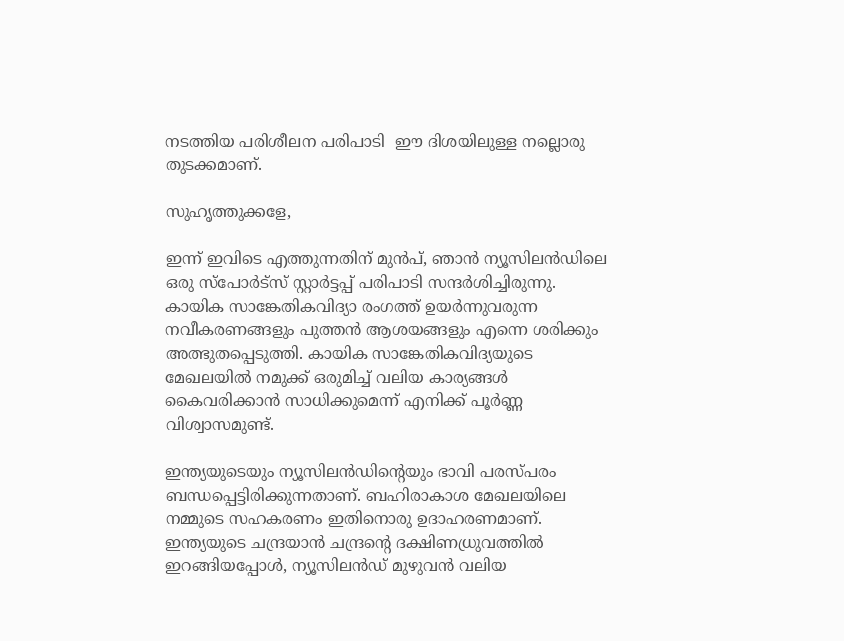നടത്തിയ പരിശീലന പരിപാടി  ഈ ദിശയിലുള്ള നല്ലൊരു തുടക്കമാണ്.

സുഹൃത്തുക്കളേ,

ഇന്ന് ഇവിടെ എത്തുന്നതിന് മുൻപ്, ഞാൻ ന്യൂസിലൻഡിലെ ഒരു സ്പോർട്സ് സ്റ്റാർട്ടപ്പ് പരിപാടി സന്ദർശിച്ചിരുന്നു. കായിക സാങ്കേതികവിദ്യാ രംഗത്ത് ഉയർന്നുവരുന്ന നവീകരണങ്ങളും പുത്തൻ ആശയങ്ങളും എന്നെ ശരിക്കും അത്ഭുതപ്പെടുത്തി. കായിക സാങ്കേതികവിദ്യയുടെ മേഖലയിൽ നമുക്ക് ഒരുമിച്ച് വലിയ കാര്യങ്ങൾ കൈവരിക്കാൻ സാധിക്കുമെന്ന് എനിക്ക് പൂർണ്ണ വിശ്വാസമുണ്ട്.

ഇന്ത്യയുടെയും ന്യൂസിലൻഡിന്റെയും ഭാവി പരസ്പരം ബന്ധപ്പെട്ടിരിക്കുന്നതാണ്. ബഹിരാകാശ മേഖലയിലെ നമ്മുടെ സഹകരണം ഇതിനൊരു ഉദാഹരണമാണ്. ഇന്ത്യയുടെ ചന്ദ്രയാൻ ചന്ദ്രന്റെ ദക്ഷിണധ്രുവത്തിൽ ഇറങ്ങിയപ്പോൾ, ന്യൂസിലൻഡ് മുഴുവൻ വലിയ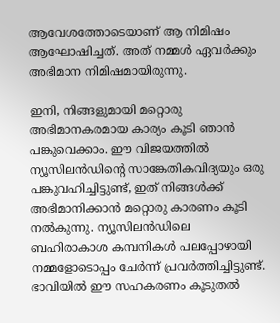ആവേശത്തോടെയാണ് ആ നിമിഷം ആഘോഷിച്ചത്. അത് നമ്മൾ ഏവർക്കും അഭിമാന നിമിഷമായിരുന്നു.

ഇനി, നിങ്ങളുമായി മറ്റൊരു അഭിമാനകരമായ കാര്യം കൂടി ഞാൻ പങ്കുവെക്കാം. ഈ വിജയത്തിൽ ന്യൂസിലൻഡിന്റെ സാങ്കേതികവിദ്യയും ഒരു പങ്കുവഹിച്ചിട്ടുണ്ട്, ഇത് നിങ്ങൾക്ക് അഭിമാനിക്കാൻ മറ്റൊരു കാരണം കൂടി നൽകുന്നു. ന്യൂസിലൻഡിലെ ബഹിരാകാശ കമ്പനികൾ പലപ്പോഴായി നമ്മളോടൊപ്പം ചേർന്ന് പ്രവർത്തിച്ചിട്ടുണ്ട്. ഭാവിയിൽ ഈ സഹകരണം കൂടുതൽ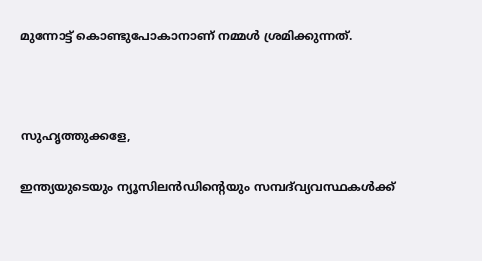മുന്നോട്ട് കൊണ്ടുപോകാനാണ് നമ്മൾ ശ്രമിക്കുന്നത്.



സുഹൃത്തുക്കളേ,

ഇന്ത്യയുടെയും ന്യൂസിലൻഡിന്റെയും സമ്പദ്‌വ്യവസ്ഥകൾക്ക്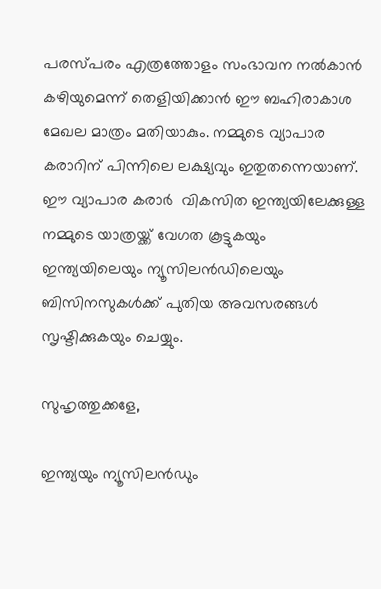പരസ്പരം എത്രത്തോളം സംഭാവന നൽകാൻ കഴിയുമെന്ന് തെളിയിക്കാൻ ഈ ബഹിരാകാശ മേഖല മാത്രം മതിയാകും. നമ്മുടെ വ്യാപാര കരാറിന് പിന്നിലെ ലക്ഷ്യവും ഇതുതന്നെയാണ്. ഈ വ്യാപാര കരാർ  വികസിത ഇന്ത്യയിലേക്കുള്ള നമ്മുടെ യാത്രയ്ക്ക് വേഗത കൂട്ടുകയും ഇന്ത്യയിലെയും ന്യൂസിലൻഡിലെയും ബിസിനസുകൾക്ക് പുതിയ അവസരങ്ങൾ സൃഷ്ടിക്കുകയും ചെയ്യും.

സുഹൃത്തുക്കളേ,

ഇന്ത്യയും ന്യൂസിലൻഡും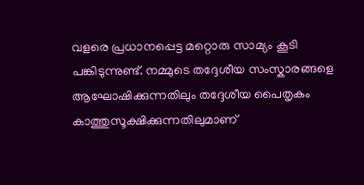വളരെ പ്രധാനപ്പെട്ട മറ്റൊരു സാമ്യം കൂടി പങ്കിടുന്നുണ്ട്. നമ്മുടെ തദ്ദേശീയ സംസ്കാരങ്ങളെ ആഘോഷിക്കുന്നതിലും തദ്ദേശീയ പൈതൃകം കാത്തുസൂക്ഷിക്കുന്നതിലുമാണ്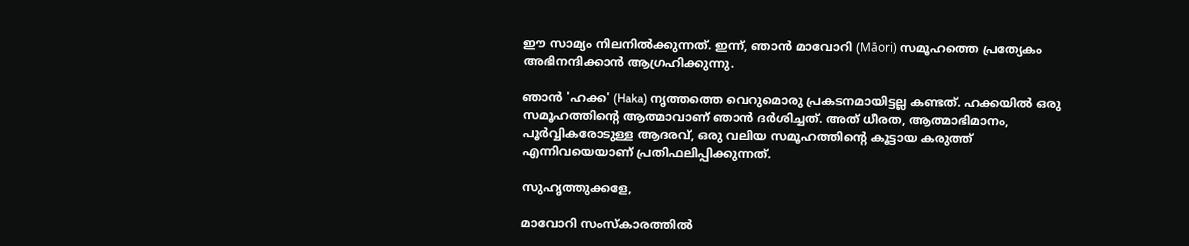ഈ സാമ്യം നിലനിൽക്കുന്നത്. ഇന്ന്, ഞാൻ മാവോറി (Māori) സമൂഹത്തെ പ്രത്യേകം അഭിനന്ദിക്കാൻ ആഗ്രഹിക്കുന്നു.

ഞാൻ 'ഹക്ക' (Haka) നൃത്തത്തെ വെറുമൊരു പ്രകടനമായിട്ടല്ല കണ്ടത്. ഹക്കയിൽ ഒരു സമൂഹത്തിന്റെ ആത്മാവാണ് ഞാൻ ദർശിച്ചത്. അത് ധീരത, ആത്മാഭിമാനം, പൂർവ്വികരോടുള്ള ആദരവ്, ഒരു വലിയ സമൂഹത്തിന്റെ കൂട്ടായ കരുത്ത് എന്നിവയെയാണ് പ്രതിഫലിപ്പിക്കുന്നത്.

സുഹൃത്തുക്കളേ,

മാവോറി സംസ്കാരത്തിൽ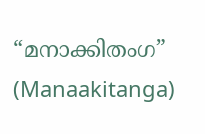“മനാക്കിതംഗ” (Manaakitanga)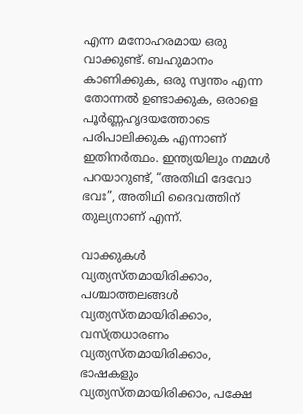എന്ന മനോഹരമായ ഒരു വാക്കുണ്ട്. ബഹുമാനം കാണിക്കുക, ഒരു സ്വന്തം എന്ന തോന്നൽ ഉണ്ടാക്കുക, ഒരാളെ പൂർണ്ണഹൃദയത്തോടെ പരിപാലിക്കുക എന്നാണ് ഇതിനർത്ഥം. ഇന്ത്യയിലും നമ്മൾ പറയാറുണ്ട്, “അതിഥി ദേവോ ഭവഃ”, അതിഥി ദൈവത്തിന് തുല്യനാണ് എന്ന്.

വാക്കുകൾ വ്യത്യസ്തമായിരിക്കാം, പശ്ചാത്തലങ്ങൾ വ്യത്യസ്തമായിരിക്കാം, വസ്ത്രധാരണം വ്യത്യസ്തമായിരിക്കാം, ഭാഷകളും വ്യത്യസ്തമായിരിക്കാം, പക്ഷേ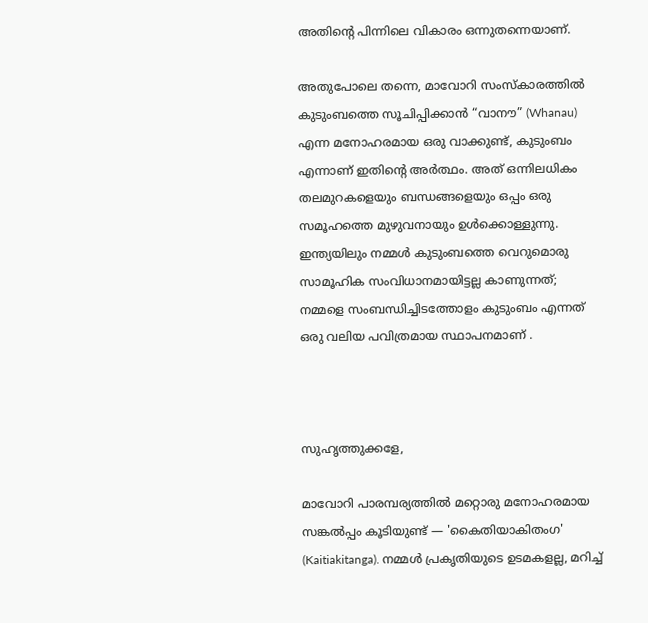അതിന്റെ പിന്നിലെ വികാരം ഒന്നുതന്നെയാണ്.

അതുപോലെ തന്നെ, മാവോറി സംസ്കാരത്തിൽ കുടുംബത്തെ സൂചിപ്പിക്കാൻ “വാനൗ” (Whanau) എന്ന മനോഹരമായ ഒരു വാക്കുണ്ട്, കുടുംബം എന്നാണ് ഇതിന്റെ അർത്ഥം. അത് ഒന്നിലധികം തലമുറകളെയും ബന്ധങ്ങളെയും ഒപ്പം ഒരു സമൂഹത്തെ മുഴുവനായും ഉൾക്കൊള്ളുന്നു. ഇന്ത്യയിലും നമ്മൾ കുടുംബത്തെ വെറുമൊരു സാമൂഹിക സംവിധാനമായിട്ടല്ല കാണുന്നത്; നമ്മളെ സംബന്ധിച്ചിടത്തോളം കുടുംബം എന്നത് ഒരു വലിയ പവിത്രമായ സ്ഥാപനമാണ് .



സുഹൃത്തുക്കളേ,

മാവോറി പാരമ്പര്യത്തിൽ മറ്റൊരു മനോഹരമായ സങ്കൽപ്പം കൂടിയുണ്ട് — 'കൈതിയാകിതംഗ' (Kaitiakitanga). നമ്മൾ പ്രകൃതിയുടെ ഉടമകളല്ല, മറിച്ച്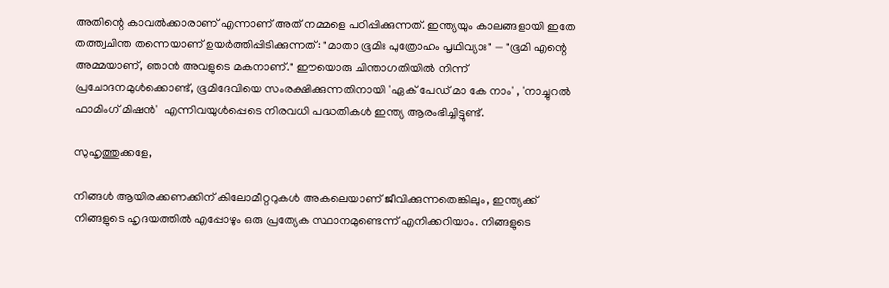അതിന്റെ കാവൽക്കാരാണ് എന്നാണ് അത് നമ്മളെ പഠിപ്പിക്കുന്നത്. ഇന്ത്യയും കാലങ്ങളായി ഇതേ തത്ത്വചിന്ത തന്നെയാണ് ഉയർത്തിപ്പിടിക്കുന്നത്: "മാതാ ഭൂമിഃ പുത്രോഹം പൃഥിവ്യാഃ" — "ഭൂമി എന്റെ അമ്മയാണ്, ഞാൻ അവളുടെ മകനാണ്." ഈയൊരു ചിന്താഗതിയിൽ നിന്ന് പ്രചോദനമുൾക്കൊണ്ട്, ഭൂമിദേവിയെ സംരക്ഷിക്കുന്നതിനായി 'ഏക് പേഡ് മാ കേ നാം' , 'നാച്ചുറൽ ഫാമിംഗ് മിഷൻ'  എന്നിവയുൾപ്പെടെ നിരവധി പദ്ധതികൾ ഇന്ത്യ ആരംഭിച്ചിട്ടുണ്ട്.

സുഹൃത്തുക്കളേ,

നിങ്ങൾ ആയിരക്കണക്കിന് കിലോമീറ്ററുകൾ അകലെയാണ് ജീവിക്കുന്നതെങ്കിലും, ഇന്ത്യക്ക് നിങ്ങളുടെ ഹൃദയത്തിൽ എപ്പോഴും ഒരു പ്രത്യേക സ്ഥാനമുണ്ടെന്ന് എനിക്കറിയാം. നിങ്ങളുടെ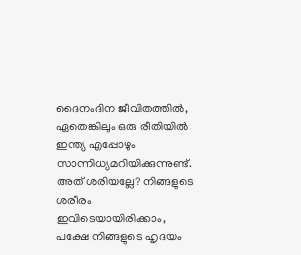ദൈനംദിന ജീവിതത്തിൽ, ഏതെങ്കിലും ഒരു രീതിയിൽ ഇന്ത്യ എപ്പോഴും സാന്നിധ്യമറിയിക്കുന്നുണ്ട്. അത് ശരിയല്ലേ? നിങ്ങളുടെ ശരീരം ഇവിടെയായിരിക്കാം, പക്ഷേ നിങ്ങളുടെ ഹൃദയം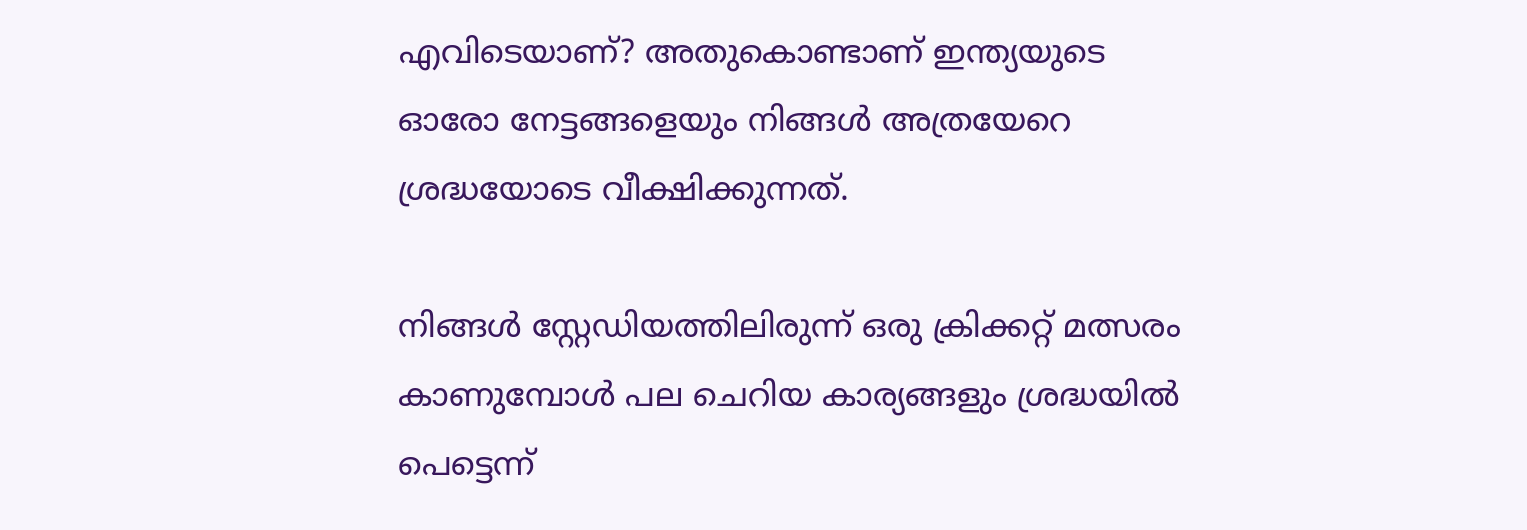എവിടെയാണ്? അതുകൊണ്ടാണ് ഇന്ത്യയുടെ ഓരോ നേട്ടങ്ങളെയും നിങ്ങൾ അത്രയേറെ ശ്രദ്ധയോടെ വീക്ഷിക്കുന്നത്.

നിങ്ങൾ സ്റ്റേഡിയത്തിലിരുന്ന് ഒരു ക്രിക്കറ്റ് മത്സരം കാണുമ്പോൾ പല ചെറിയ കാര്യങ്ങളും ശ്രദ്ധയിൽ പെട്ടെന്ന്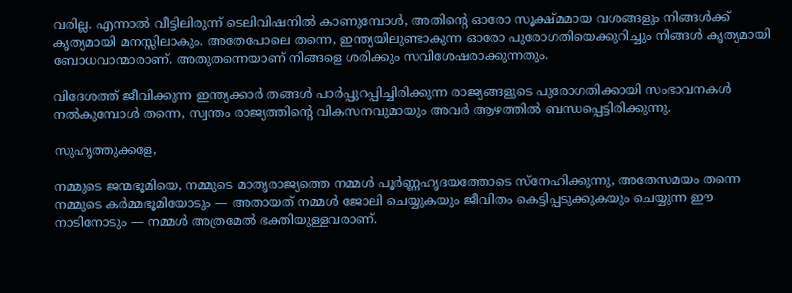വരില്ല. എന്നാൽ വീട്ടിലിരുന്ന് ടെലിവിഷനിൽ കാണുമ്പോൾ, അതിന്റെ ഓരോ സൂക്ഷ്മമായ വശങ്ങളും നിങ്ങൾക്ക് കൃത്യമായി മനസ്സിലാകും. അതേപോലെ തന്നെ, ഇന്ത്യയിലുണ്ടാകുന്ന ഓരോ പുരോഗതിയെക്കുറിച്ചും നിങ്ങൾ കൃത്യമായി ബോധവാന്മാരാണ്. അതുതന്നെയാണ് നിങ്ങളെ ശരിക്കും സവിശേഷരാക്കുന്നതും.

വിദേശത്ത് ജീവിക്കുന്ന ഇന്ത്യക്കാർ തങ്ങൾ പാർപ്പുറപ്പിച്ചിരിക്കുന്ന രാജ്യങ്ങളുടെ പുരോഗതിക്കായി സംഭാവനകൾ നൽകുമ്പോൾ തന്നെ, സ്വന്തം രാജ്യത്തിന്റെ വികസനവുമായും അവർ ആഴത്തിൽ ബന്ധപ്പെട്ടിരിക്കുന്നു.

സുഹൃത്തുക്കളേ,

നമ്മുടെ ജന്മഭൂമിയെ, നമ്മുടെ മാതൃരാജ്യത്തെ നമ്മൾ പൂർണ്ണഹൃദയത്തോടെ സ്നേഹിക്കുന്നു, അതേസമയം തന്നെ നമ്മുടെ കർമ്മഭൂമിയോടും — അതായത് നമ്മൾ ജോലി ചെയ്യുകയും ജീവിതം കെട്ടിപ്പടുക്കുകയും ചെയ്യുന്ന ഈ നാടിനോടും — നമ്മൾ അത്രമേൽ ഭക്തിയുള്ളവരാണ്.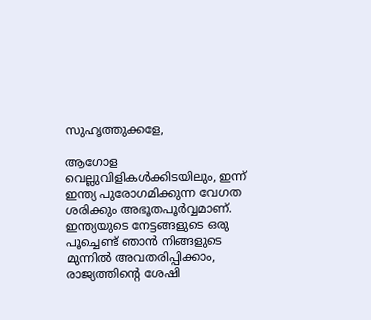സുഹൃത്തുക്കളേ,

ആഗോള വെല്ലുവിളികൾക്കിടയിലും, ഇന്ന് ഇന്ത്യ പുരോഗമിക്കുന്ന വേഗത ശരിക്കും അഭൂതപൂർവ്വമാണ്. ഇന്ത്യയുടെ നേട്ടങ്ങളുടെ ഒരു പൂച്ചെണ്ട് ഞാൻ നിങ്ങളുടെ മുന്നിൽ അവതരിപ്പിക്കാം, രാജ്യത്തിന്റെ ശേഷി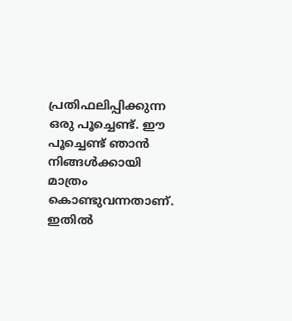പ്രതിഫലിപ്പിക്കുന്ന ഒരു പൂച്ചെണ്ട്. ഈ പൂച്ചെണ്ട് ഞാൻ നിങ്ങൾക്കായി മാത്രം കൊണ്ടുവന്നതാണ്. ഇതിൽ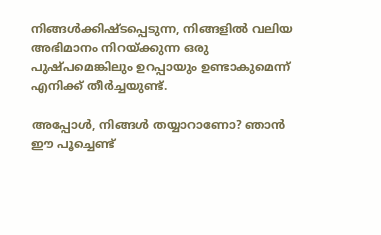നിങ്ങൾക്കിഷ്ടപ്പെടുന്ന, നിങ്ങളിൽ വലിയ അഭിമാനം നിറയ്ക്കുന്ന ഒരു പുഷ്പമെങ്കിലും ഉറപ്പായും ഉണ്ടാകുമെന്ന് എനിക്ക് തീർച്ചയുണ്ട്.

അപ്പോൾ, നിങ്ങൾ തയ്യാറാണോ? ഞാൻ ഈ പൂച്ചെണ്ട്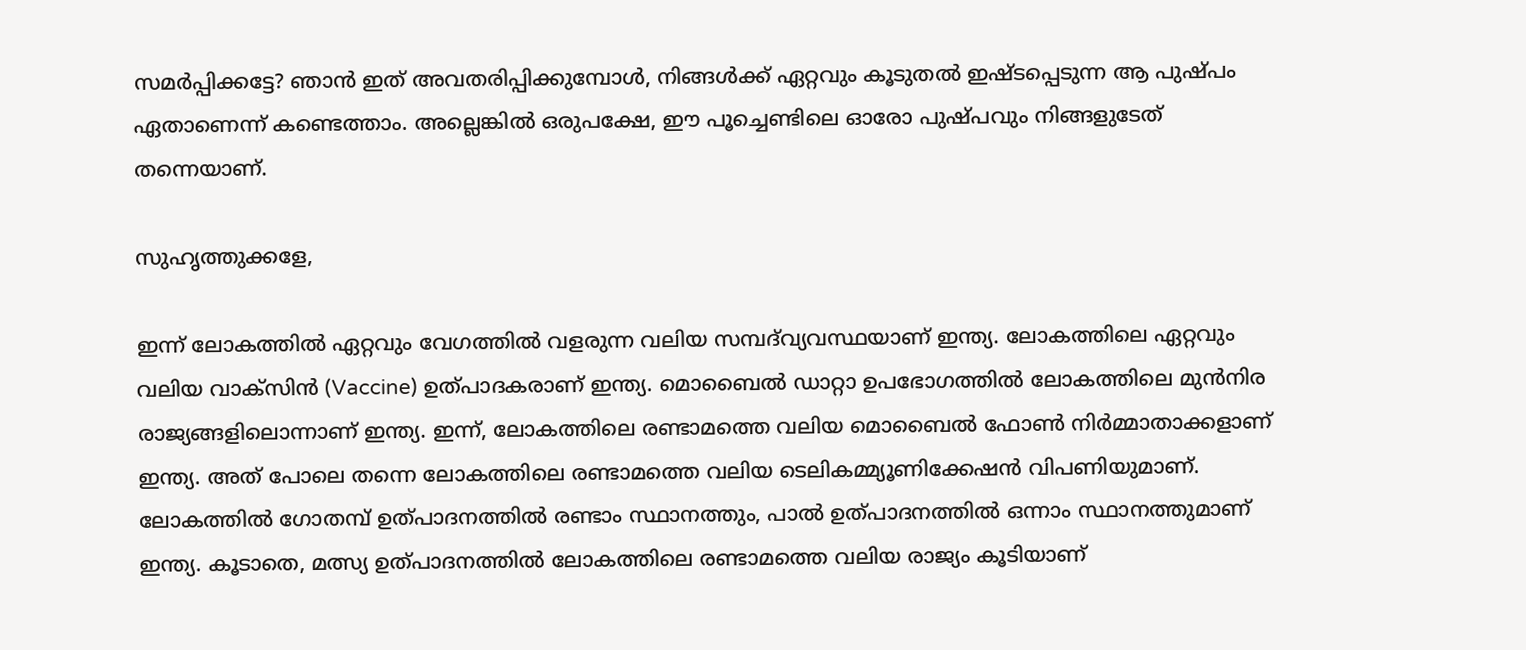സമർപ്പിക്കട്ടേ? ഞാൻ ഇത് അവതരിപ്പിക്കുമ്പോൾ, നിങ്ങൾക്ക് ഏറ്റവും കൂടുതൽ ഇഷ്ടപ്പെടുന്ന ആ പുഷ്പം ഏതാണെന്ന് കണ്ടെത്താം. അല്ലെങ്കിൽ ഒരുപക്ഷേ, ഈ പൂച്ചെണ്ടിലെ ഓരോ പുഷ്പവും നിങ്ങളുടേത് തന്നെയാണ്.

സുഹൃത്തുക്കളേ,

ഇന്ന് ലോകത്തിൽ ഏറ്റവും വേഗത്തിൽ വളരുന്ന വലിയ സമ്പദ്‌വ്യവസ്ഥയാണ് ഇന്ത്യ. ലോകത്തിലെ ഏറ്റവും വലിയ വാക്സിൻ (Vaccine) ഉത്പാദകരാണ് ഇന്ത്യ. മൊബൈൽ ഡാറ്റാ ഉപഭോഗത്തിൽ ലോകത്തിലെ മുൻനിര രാജ്യങ്ങളിലൊന്നാണ് ഇന്ത്യ. ഇന്ന്, ലോകത്തിലെ രണ്ടാമത്തെ വലിയ മൊബൈൽ ഫോൺ നിർമ്മാതാക്കളാണ് ഇന്ത്യ. അത് പോലെ തന്നെ ലോകത്തിലെ രണ്ടാമത്തെ വലിയ ടെലികമ്മ്യൂണിക്കേഷൻ വിപണിയുമാണ്. ലോകത്തിൽ ഗോതമ്പ് ഉത്പാദനത്തിൽ രണ്ടാം സ്ഥാനത്തും, പാൽ ഉത്പാദനത്തിൽ ഒന്നാം സ്ഥാനത്തുമാണ് ഇന്ത്യ. കൂടാതെ, മത്സ്യ ഉത്പാദനത്തിൽ ലോകത്തിലെ രണ്ടാമത്തെ വലിയ രാജ്യം കൂടിയാണ്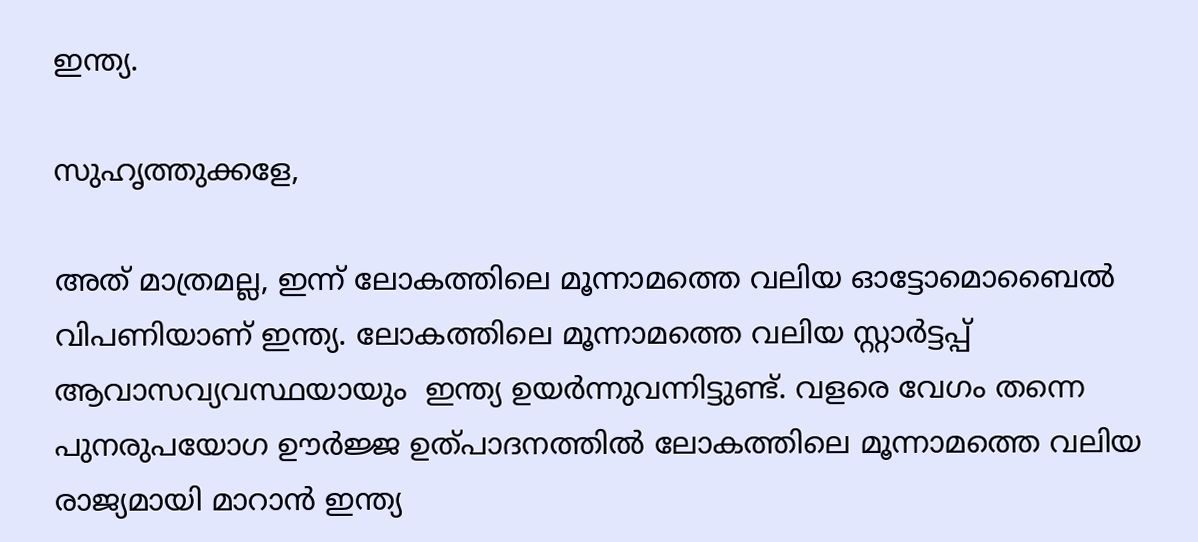ഇന്ത്യ.

സുഹൃത്തുക്കളേ,

അത് മാത്രമല്ല, ഇന്ന് ലോകത്തിലെ മൂന്നാമത്തെ വലിയ ഓട്ടോമൊബൈൽ  വിപണിയാണ് ഇന്ത്യ. ലോകത്തിലെ മൂന്നാമത്തെ വലിയ സ്റ്റാർട്ടപ്പ് ആവാസവ്യവസ്ഥയായും  ഇന്ത്യ ഉയർന്നുവന്നിട്ടുണ്ട്. വളരെ വേഗം തന്നെ പുനരുപയോഗ ഊർജ്ജ ഉത്പാദനത്തിൽ ലോകത്തിലെ മൂന്നാമത്തെ വലിയ രാജ്യമായി മാറാൻ ഇന്ത്യ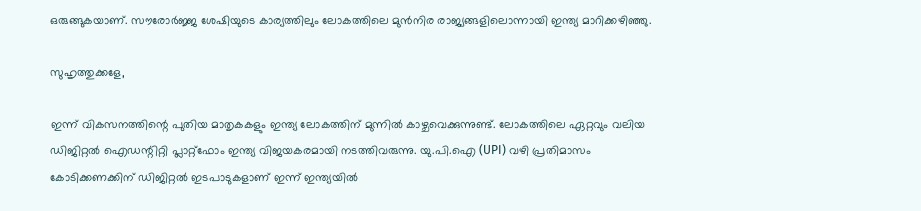ഒരുങ്ങുകയാണ്. സൗരോർജ്ജ ശേഷിയുടെ കാര്യത്തിലും ലോകത്തിലെ മുൻനിര രാജ്യങ്ങളിലൊന്നായി ഇന്ത്യ മാറിക്കഴിഞ്ഞു.

സുഹൃത്തുക്കളേ,

ഇന്ന് വികസനത്തിന്റെ പുതിയ മാതൃകകളും ഇന്ത്യ ലോകത്തിന് മുന്നിൽ കാഴ്ചവെക്കുന്നുണ്ട്. ലോകത്തിലെ ഏറ്റവും വലിയ ഡിജിറ്റൽ ഐഡന്റിറ്റി പ്ലാറ്റ്‌ഫോം ഇന്ത്യ വിജയകരമായി നടത്തിവരുന്നു. യു.പി.ഐ (UPI) വഴി പ്രതിമാസം കോടിക്കണക്കിന് ഡിജിറ്റൽ ഇടപാടുകളാണ് ഇന്ന് ഇന്ത്യയിൽ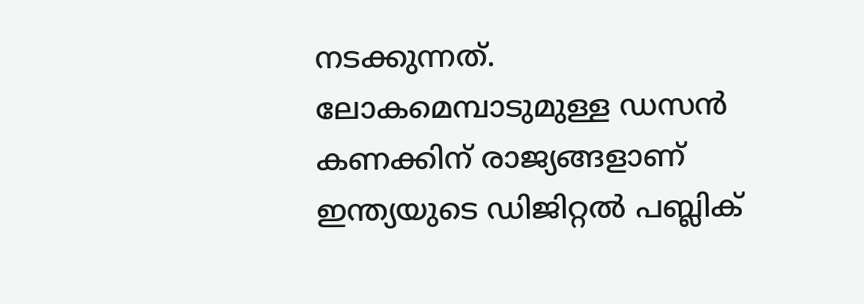നടക്കുന്നത്. ലോകമെമ്പാടുമുള്ള ഡസൻ കണക്കിന് രാജ്യങ്ങളാണ് ഇന്ത്യയുടെ ഡിജിറ്റൽ പബ്ലിക്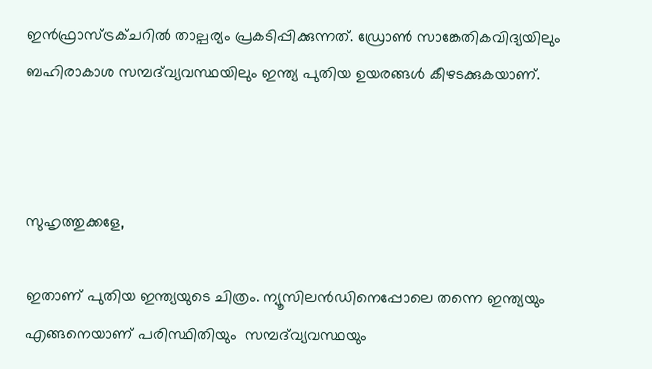ഇൻഫ്രാസ്ട്രക്ചറിൽ താല്പര്യം പ്രകടിപ്പിക്കുന്നത്. ഡ്രോൺ സാങ്കേതികവിദ്യയിലും ബഹിരാകാശ സമ്പദ്‌വ്യവസ്ഥയിലും ഇന്ത്യ പുതിയ ഉയരങ്ങൾ കീഴടക്കുകയാണ്.



സുഹൃത്തുക്കളേ,

ഇതാണ് പുതിയ ഇന്ത്യയുടെ ചിത്രം. ന്യൂസിലൻഡിനെപ്പോലെ തന്നെ ഇന്ത്യയും എങ്ങനെയാണ് പരിസ്ഥിതിയും  സമ്പദ്‌വ്യവസ്ഥയും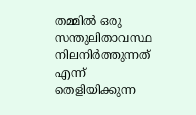തമ്മിൽ ഒരു സന്തുലിതാവസ്ഥ നിലനിർത്തുന്നത് എന്ന് തെളിയിക്കുന്ന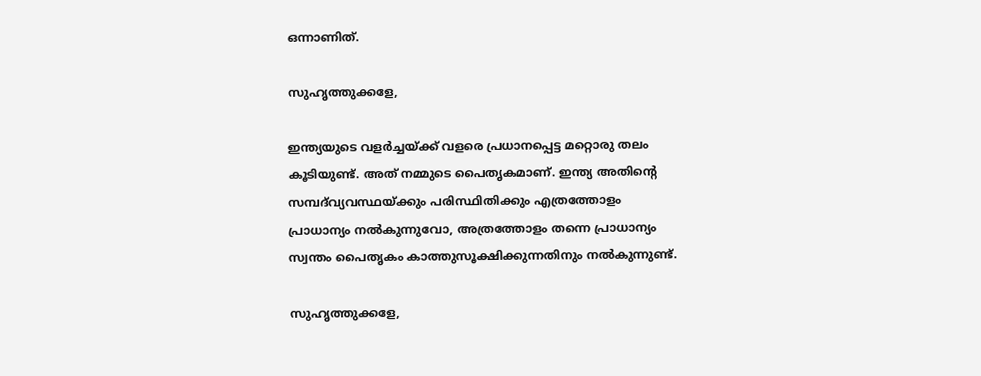ഒന്നാണിത്.

സുഹൃത്തുക്കളേ,

ഇന്ത്യയുടെ വളർച്ചയ്ക്ക് വളരെ പ്രധാനപ്പെട്ട മറ്റൊരു തലം കൂടിയുണ്ട്. അത് നമ്മുടെ പൈതൃകമാണ്. ഇന്ത്യ അതിന്റെ സമ്പദ്‌വ്യവസ്ഥയ്ക്കും പരിസ്ഥിതിക്കും എത്രത്തോളം പ്രാധാന്യം നൽകുന്നുവോ, അത്രത്തോളം തന്നെ പ്രാധാന്യം സ്വന്തം പൈതൃകം കാത്തുസൂക്ഷിക്കുന്നതിനും നൽകുന്നുണ്ട്.

സുഹൃത്തുക്കളേ,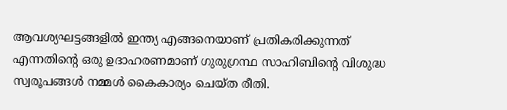ആവശ്യഘട്ടങ്ങളിൽ ഇന്ത്യ എങ്ങനെയാണ് പ്രതികരിക്കുന്നത് എന്നതിന്റെ ഒരു ഉദാഹരണമാണ് ഗുരുഗ്രന്ഥ സാഹിബിന്റെ വിശുദ്ധ സ്വരൂപങ്ങൾ നമ്മൾ കൈകാര്യം ചെയ്ത രീതി.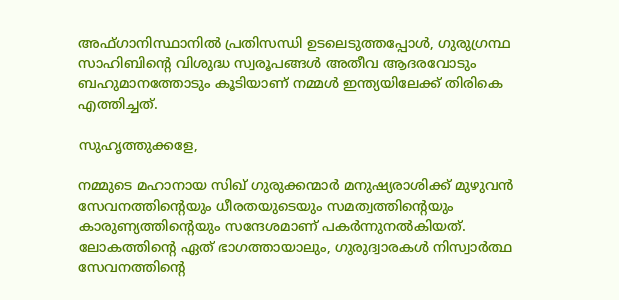അഫ്ഗാനിസ്ഥാനിൽ പ്രതിസന്ധി ഉടലെടുത്തപ്പോൾ, ഗുരുഗ്രന്ഥ സാഹിബിന്റെ വിശുദ്ധ സ്വരൂപങ്ങൾ അതീവ ആദരവോടും ബഹുമാനത്തോടും കൂടിയാണ് നമ്മൾ ഇന്ത്യയിലേക്ക് തിരികെ എത്തിച്ചത്.

സുഹൃത്തുക്കളേ,

നമ്മുടെ മഹാനായ സിഖ് ഗുരുക്കന്മാർ മനുഷ്യരാശിക്ക് മുഴുവൻ സേവനത്തിന്റെയും ധീരതയുടെയും സമത്വത്തിന്റെയും കാരുണ്യത്തിന്റെയും സന്ദേശമാണ് പകർന്നുനൽകിയത്. ലോകത്തിന്റെ ഏത് ഭാഗത്തായാലും, ഗുരുദ്വാരകൾ നിസ്വാർത്ഥ സേവനത്തിന്റെ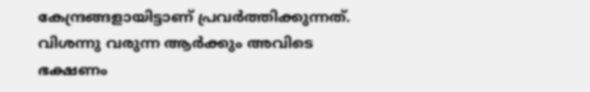കേന്ദ്രങ്ങളായിട്ടാണ് പ്രവർത്തിക്കുന്നത്. വിശന്നു വരുന്ന ആർക്കും അവിടെ ഭക്ഷണം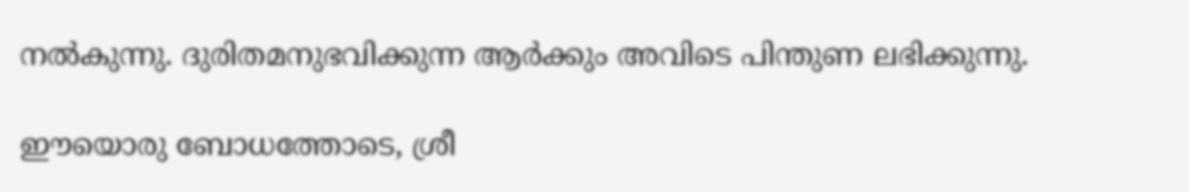നൽകുന്നു. ദുരിതമനുഭവിക്കുന്ന ആർക്കും അവിടെ പിന്തുണ ലഭിക്കുന്നു.

ഈയൊരു ബോധത്തോടെ, ശ്രീ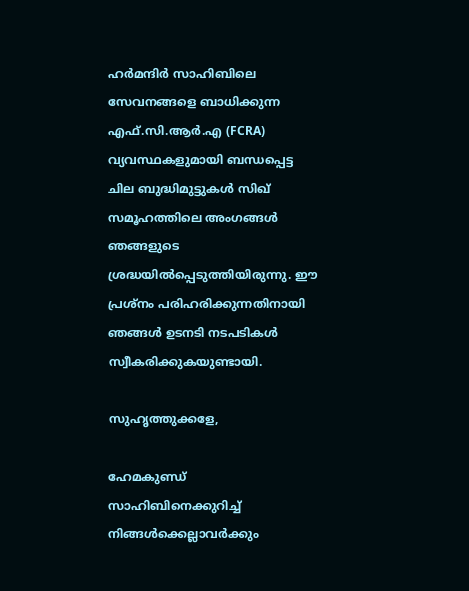ഹർമന്ദിർ സാഹിബിലെ  സേവനങ്ങളെ ബാധിക്കുന്ന എഫ്.സി.ആർ.എ (FCRA) വ്യവസ്ഥകളുമായി ബന്ധപ്പെട്ട ചില ബുദ്ധിമുട്ടുകൾ സിഖ് സമൂഹത്തിലെ അംഗങ്ങൾ ഞങ്ങളുടെ ശ്രദ്ധയിൽപ്പെടുത്തിയിരുന്നു. ഈ പ്രശ്നം പരിഹരിക്കുന്നതിനായി ഞങ്ങൾ ഉടനടി നടപടികൾ സ്വീകരിക്കുകയുണ്ടായി.

സുഹൃത്തുക്കളേ,

ഹേമകുണ്ഡ് സാഹിബിനെക്കുറിച്ച് നിങ്ങൾക്കെല്ലാവർക്കും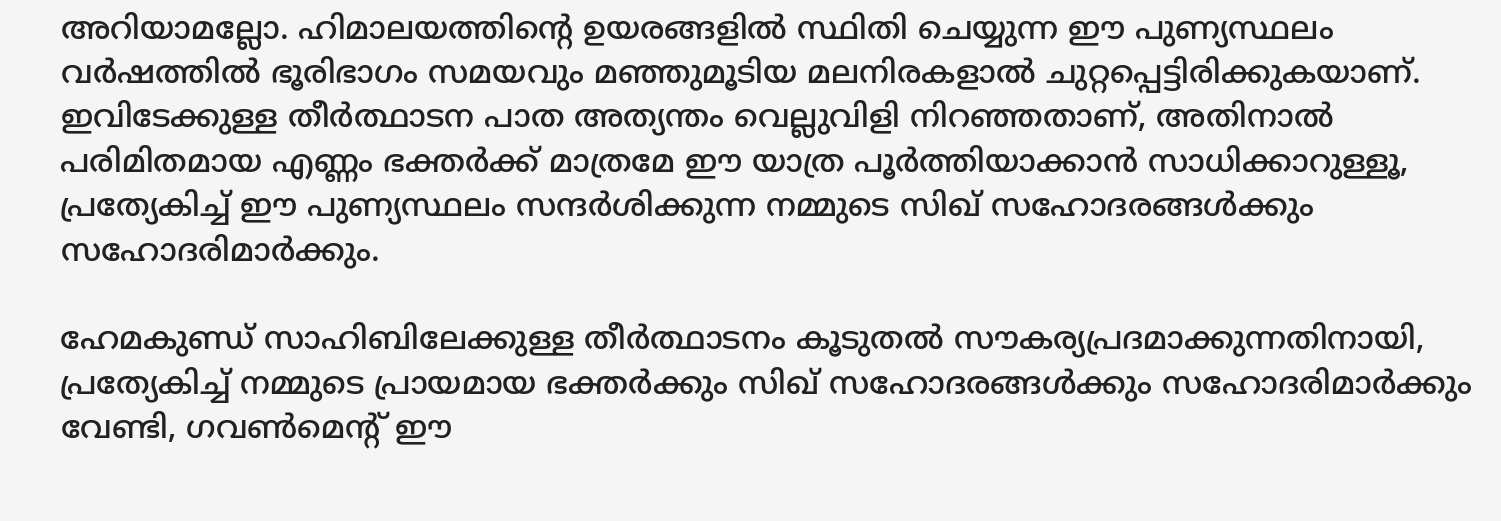അറിയാമല്ലോ. ഹിമാലയത്തിന്റെ ഉയരങ്ങളിൽ സ്ഥിതി ചെയ്യുന്ന ഈ പുണ്യസ്ഥലം വർഷത്തിൽ ഭൂരിഭാഗം സമയവും മഞ്ഞുമൂടിയ മലനിരകളാൽ ചുറ്റപ്പെട്ടിരിക്കുകയാണ്. ഇവിടേക്കുള്ള തീർത്ഥാടന പാത അത്യന്തം വെല്ലുവിളി നിറഞ്ഞതാണ്, അതിനാൽ പരിമിതമായ എണ്ണം ഭക്തർക്ക് മാത്രമേ ഈ യാത്ര പൂർത്തിയാക്കാൻ സാധിക്കാറുള്ളൂ, പ്രത്യേകിച്ച് ഈ പുണ്യസ്ഥലം സന്ദർശിക്കുന്ന നമ്മുടെ സിഖ് സഹോദരങ്ങൾക്കും സഹോദരിമാർക്കും.

ഹേമകുണ്ഡ് സാഹിബിലേക്കുള്ള തീർത്ഥാടനം കൂടുതൽ സൗകര്യപ്രദമാക്കുന്നതിനായി, പ്രത്യേകിച്ച് നമ്മുടെ പ്രായമായ ഭക്തർക്കും സിഖ് സഹോദരങ്ങൾക്കും സഹോദരിമാർക്കും വേണ്ടി, ഗവൺമെന്റ് ഈ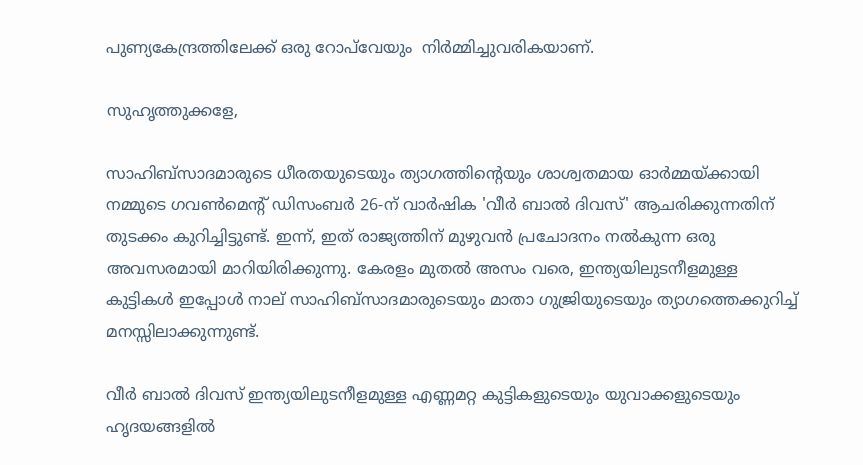പുണ്യകേന്ദ്രത്തിലേക്ക് ഒരു റോപ്‌വേയും  നിർമ്മിച്ചുവരികയാണ്.

സുഹൃത്തുക്കളേ,

സാഹിബ്‌സാദമാരുടെ ധീരതയുടെയും ത്യാഗത്തിന്റെയും ശാശ്വതമായ ഓർമ്മയ്ക്കായി നമ്മുടെ ഗവൺമെന്റ് ഡിസംബർ 26-ന് വാർഷിക 'വീർ ബാൽ ദിവസ്' ആചരിക്കുന്നതിന് തുടക്കം കുറിച്ചിട്ടുണ്ട്. ഇന്ന്, ഇത് രാജ്യത്തിന് മുഴുവൻ പ്രചോദനം നൽകുന്ന ഒരു അവസരമായി മാറിയിരിക്കുന്നു. കേരളം മുതൽ അസം വരെ, ഇന്ത്യയിലുടനീളമുള്ള കുട്ടികൾ ഇപ്പോൾ നാല് സാഹിബ്‌സാദമാരുടെയും മാതാ ഗുജ്രിയുടെയും ത്യാഗത്തെക്കുറിച്ച് മനസ്സിലാക്കുന്നുണ്ട്.

വീർ ബാൽ ദിവസ് ഇന്ത്യയിലുടനീളമുള്ള എണ്ണമറ്റ കുട്ടികളുടെയും യുവാക്കളുടെയും ഹൃദയങ്ങളിൽ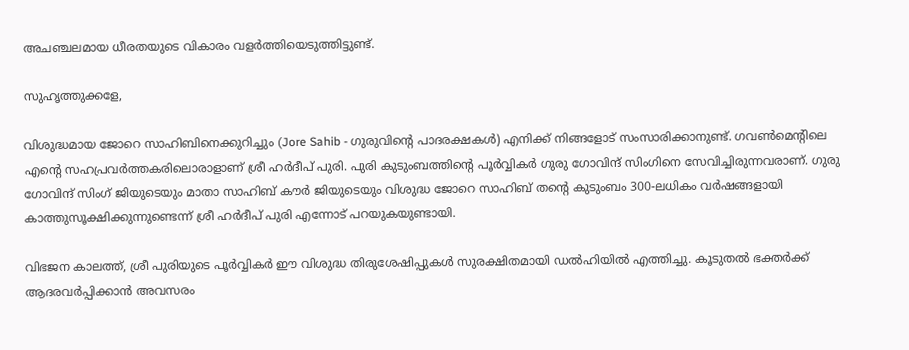അചഞ്ചലമായ ധീരതയുടെ വികാരം വളർത്തിയെടുത്തിട്ടുണ്ട്.

സുഹൃത്തുക്കളേ,

വിശുദ്ധമായ ജോറെ സാഹിബിനെക്കുറിച്ചും (Jore Sahib - ഗുരുവിന്റെ പാദരക്ഷകൾ) എനിക്ക് നിങ്ങളോട് സംസാരിക്കാനുണ്ട്. ഗവൺമെന്റിലെ എന്റെ സഹപ്രവർത്തകരിലൊരാളാണ് ശ്രീ ഹർദീപ് പുരി. പുരി കുടുംബത്തിന്റെ പൂർവ്വികർ ഗുരു ഗോവിന്ദ് സിംഗിനെ സേവിച്ചിരുന്നവരാണ്. ഗുരു ഗോവിന്ദ് സിംഗ് ജിയുടെയും മാതാ സാഹിബ് കൗർ ജിയുടെയും വിശുദ്ധ ജോറെ സാഹിബ് തന്റെ കുടുംബം 300-ലധികം വർഷങ്ങളായി കാത്തുസൂക്ഷിക്കുന്നുണ്ടെന്ന് ശ്രീ ഹർദീപ് പുരി എന്നോട് പറയുകയുണ്ടായി.

വിഭജന കാലത്ത്, ശ്രീ പുരിയുടെ പൂർവ്വികർ ഈ വിശുദ്ധ തിരുശേഷിപ്പുകൾ സുരക്ഷിതമായി ഡൽഹിയിൽ എത്തിച്ചു. കൂടുതൽ ഭക്തർക്ക് ആദരവർപ്പിക്കാൻ അവസരം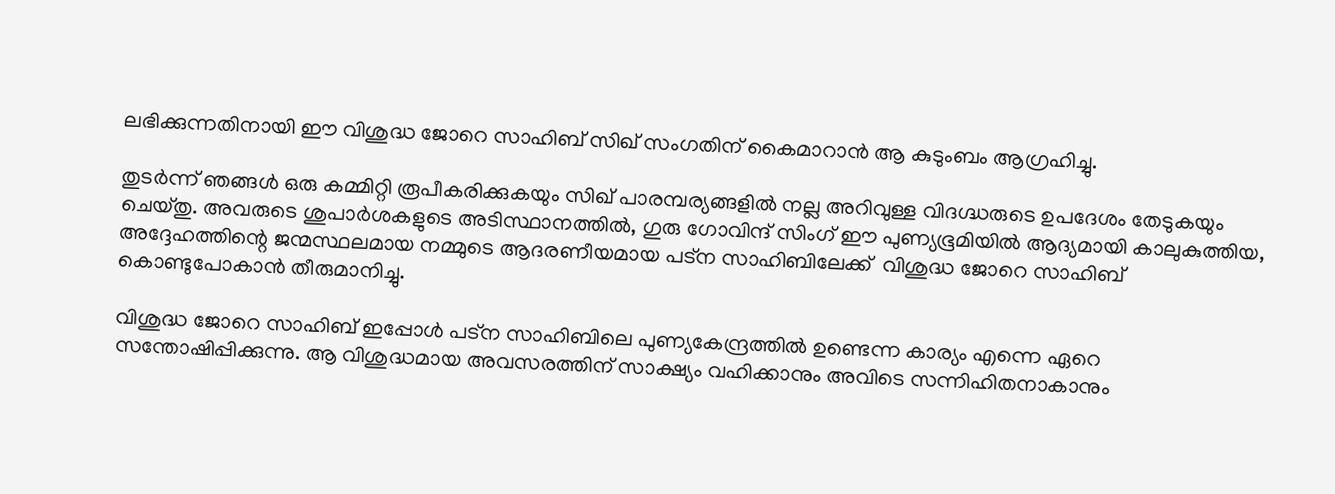ലഭിക്കുന്നതിനായി ഈ വിശുദ്ധ ജോറെ സാഹിബ് സിഖ് സംഗതിന് കൈമാറാൻ ആ കുടുംബം ആഗ്രഹിച്ചു.

തുടർന്ന് ഞങ്ങൾ ഒരു കമ്മിറ്റി രൂപീകരിക്കുകയും സിഖ് പാരമ്പര്യങ്ങളിൽ നല്ല അറിവുള്ള വിദഗ്ദ്ധരുടെ ഉപദേശം തേടുകയും ചെയ്തു. അവരുടെ ശുപാർശകളുടെ അടിസ്ഥാനത്തിൽ, ഗുരു ഗോവിന്ദ് സിംഗ് ഈ പുണ്യഭൂമിയിൽ ആദ്യമായി കാലുകുത്തിയ, അദ്ദേഹത്തിന്റെ ജന്മസ്ഥലമായ നമ്മുടെ ആദരണീയമായ പട്ന സാഹിബിലേക്ക്  വിശുദ്ധ ജോറെ സാഹിബ് കൊണ്ടുപോകാൻ തീരുമാനിച്ചു.

വിശുദ്ധ ജോറെ സാഹിബ് ഇപ്പോൾ പട്ന സാഹിബിലെ പുണ്യകേന്ദ്രത്തിൽ ഉണ്ടെന്ന കാര്യം എന്നെ ഏറെ സന്തോഷിപ്പിക്കുന്നു. ആ വിശുദ്ധമായ അവസരത്തിന് സാക്ഷ്യം വഹിക്കാനും അവിടെ സന്നിഹിതനാകാനും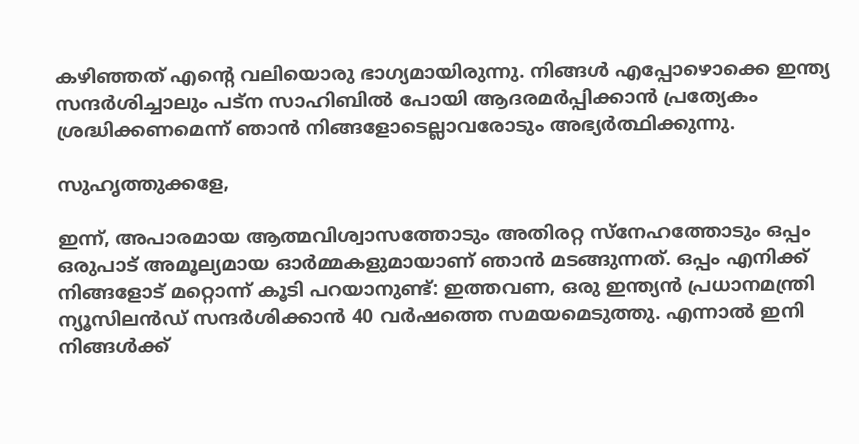കഴിഞ്ഞത് എന്റെ വലിയൊരു ഭാഗ്യമായിരുന്നു. നിങ്ങൾ എപ്പോഴൊക്കെ ഇന്ത്യ സന്ദർശിച്ചാലും പട്ന സാഹിബിൽ പോയി ആദരമർപ്പിക്കാൻ പ്രത്യേകം ശ്രദ്ധിക്കണമെന്ന് ഞാൻ നിങ്ങളോടെല്ലാവരോടും അഭ്യർത്ഥിക്കുന്നു.

സുഹൃത്തുക്കളേ,

ഇന്ന്, അപാരമായ ആത്മവിശ്വാസത്തോടും അതിരറ്റ സ്നേഹത്തോടും ഒപ്പം ഒരുപാട് അമൂല്യമായ ഓർമ്മകളുമായാണ് ഞാൻ മടങ്ങുന്നത്. ഒപ്പം എനിക്ക് നിങ്ങളോട് മറ്റൊന്ന് കൂടി പറയാനുണ്ട്: ഇത്തവണ, ഒരു ഇന്ത്യൻ പ്രധാനമന്ത്രി ന്യൂസിലൻഡ് സന്ദർശിക്കാൻ 40 വർഷത്തെ സമയമെടുത്തു. എന്നാൽ ഇനി നിങ്ങൾക്ക്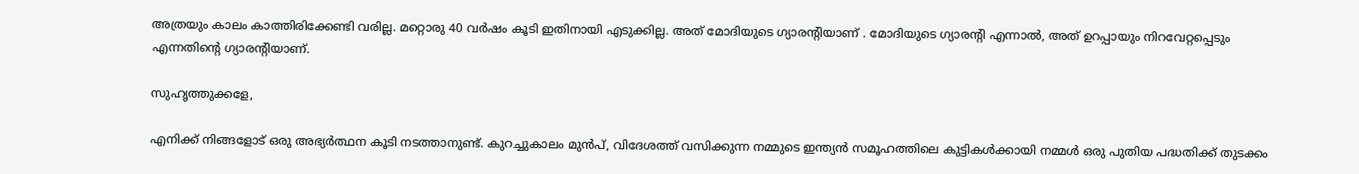അത്രയും കാലം കാത്തിരിക്കേണ്ടി വരില്ല. മറ്റൊരു 40 വർഷം കൂടി ഇതിനായി എടുക്കില്ല. അത് മോദിയുടെ ഗ്യാരന്റിയാണ് . മോദിയുടെ ഗ്യാരന്റി എന്നാൽ, അത് ഉറപ്പായും നിറവേറ്റപ്പെടും എന്നതിന്റെ ഗ്യാരന്റിയാണ്.

സുഹൃത്തുക്കളേ,

എനിക്ക് നിങ്ങളോട് ഒരു അഭ്യർത്ഥന കൂടി നടത്താനുണ്ട്. കുറച്ചുകാലം മുൻപ്, വിദേശത്ത് വസിക്കുന്ന നമ്മുടെ ഇന്ത്യൻ സമൂഹത്തിലെ കുട്ടികൾക്കായി നമ്മൾ ഒരു പുതിയ പദ്ധതിക്ക് തുടക്കം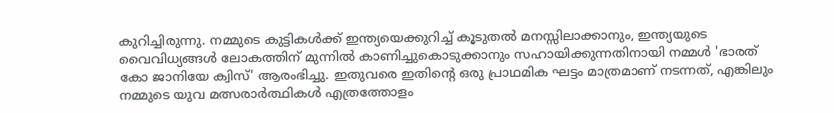കുറിച്ചിരുന്നു. നമ്മുടെ കുട്ടികൾക്ക് ഇന്ത്യയെക്കുറിച്ച് കൂടുതൽ മനസ്സിലാക്കാനും, ഇന്ത്യയുടെ വൈവിധ്യങ്ങൾ ലോകത്തിന് മുന്നിൽ കാണിച്ചുകൊടുക്കാനും സഹായിക്കുന്നതിനായി നമ്മൾ 'ഭാരത് കോ ജാനിയേ ക്വിസ്' ആരംഭിച്ചു. ഇതുവരെ ഇതിന്റെ ഒരു പ്രാഥമിക ഘട്ടം മാത്രമാണ് നടന്നത്, എങ്കിലും നമ്മുടെ യുവ മത്സരാർത്ഥികൾ എത്രത്തോളം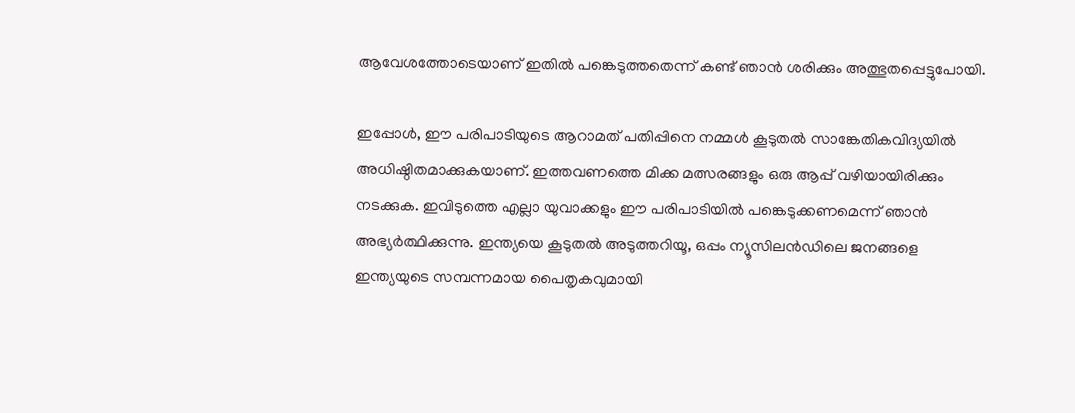ആവേശത്തോടെയാണ് ഇതിൽ പങ്കെടുത്തതെന്ന് കണ്ട് ഞാൻ ശരിക്കും അത്ഭുതപ്പെട്ടുപോയി.

ഇപ്പോൾ, ഈ പരിപാടിയുടെ ആറാമത് പതിപ്പിനെ നമ്മൾ കൂടുതൽ സാങ്കേതികവിദ്യയിൽ അധിഷ്ഠിതമാക്കുകയാണ്. ഇത്തവണത്തെ മിക്ക മത്സരങ്ങളും ഒരു ആപ്പ് വഴിയായിരിക്കും നടക്കുക. ഇവിടുത്തെ എല്ലാ യുവാക്കളും ഈ പരിപാടിയിൽ പങ്കെടുക്കണമെന്ന് ഞാൻ അഭ്യർത്ഥിക്കുന്നു. ഇന്ത്യയെ കൂടുതൽ അടുത്തറിയൂ, ഒപ്പം ന്യൂസിലൻഡിലെ ജനങ്ങളെ ഇന്ത്യയുടെ സമ്പന്നമായ പൈതൃകവുമായി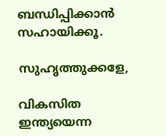ബന്ധിപ്പിക്കാൻ സഹായിക്കൂ.

സുഹൃത്തുക്കളേ,

വികസിത ഇന്ത്യയെന്ന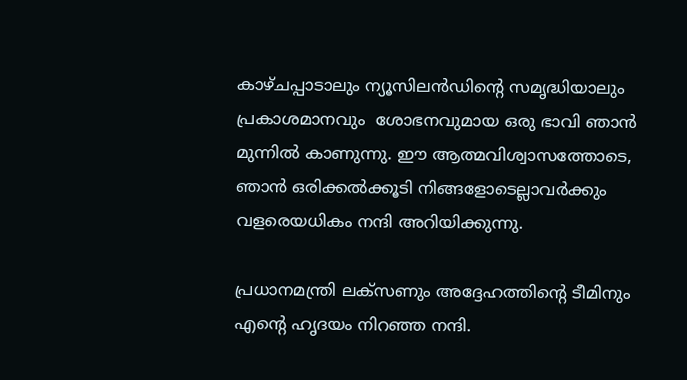കാഴ്ചപ്പാടാലും ന്യൂസിലൻഡിന്റെ സമൃദ്ധിയാലും പ്രകാശമാനവും  ശോഭനവുമായ ഒരു ഭാവി ഞാൻ മുന്നിൽ കാണുന്നു. ഈ ആത്മവിശ്വാസത്തോടെ, ഞാൻ ഒരിക്കൽക്കൂടി നിങ്ങളോടെല്ലാവർക്കും വളരെയധികം നന്ദി അറിയിക്കുന്നു.

പ്രധാനമന്ത്രി ലക്സണും അദ്ദേഹത്തിന്റെ ടീമിനും എന്റെ ഹൃദയം നിറഞ്ഞ നന്ദി.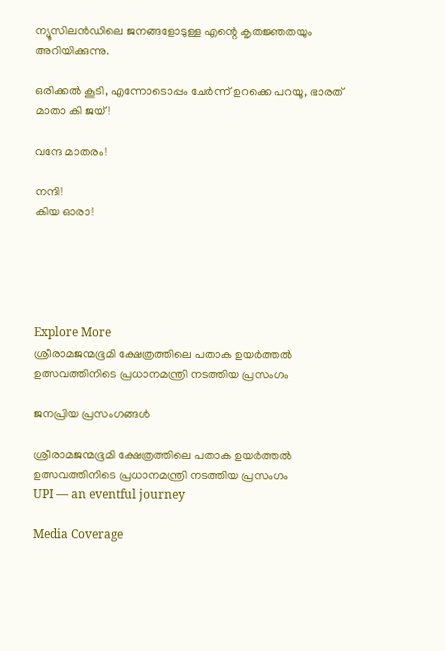ന്യൂസിലൻഡിലെ ജനങ്ങളോടുള്ള എന്റെ കൃതജ്ഞതയും അറിയിക്കുന്നു.

ഒരിക്കൽ കൂടി, എന്നോടൊപ്പം ചേർന്ന് ഉറക്കെ പറയൂ, ഭാരത് മാതാ കി ജയ്!

വന്ദേ മാതരം!

നന്ദി!
കിയ ഓരാ!





Explore More
ശ്രീരാമജന്മഭൂമി ക്ഷേത്രത്തിലെ പതാക ഉയർത്തൽ ഉത്സവത്തിനിടെ പ്രധാനമന്ത്രി നടത്തിയ പ്രസംഗം

ജനപ്രിയ പ്രസംഗങ്ങൾ

ശ്രീരാമജന്മഭൂമി ക്ഷേത്രത്തിലെ പതാക ഉയർത്തൽ ഉത്സവത്തിനിടെ പ്രധാനമന്ത്രി നടത്തിയ പ്രസംഗം
UPI — an eventful journey

Media Coverage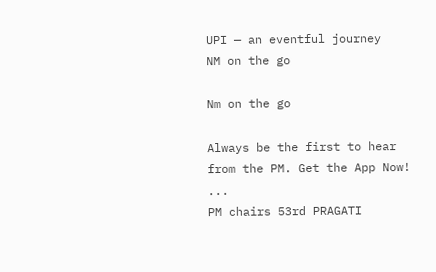UPI — an eventful journey
NM on the go

Nm on the go

Always be the first to hear from the PM. Get the App Now!
...
PM chairs 53rd PRAGATI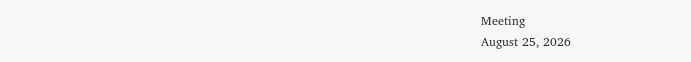Meeting
August 25, 2026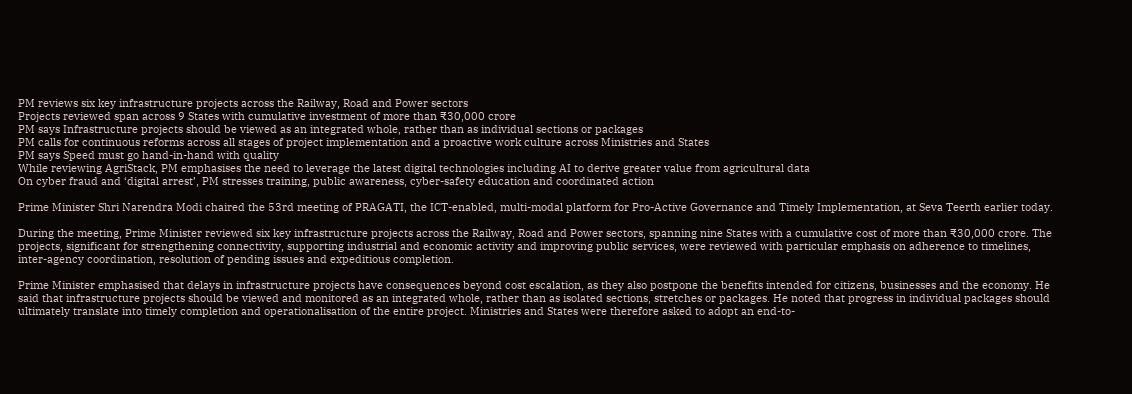PM reviews six key infrastructure projects across the Railway, Road and Power sectors
Projects reviewed span across 9 States with cumulative investment of more than ₹30,000 crore
PM says Infrastructure projects should be viewed as an integrated whole, rather than as individual sections or packages
PM calls for continuous reforms across all stages of project implementation and a proactive work culture across Ministries and States
PM says Speed must go hand-in-hand with quality
While reviewing AgriStack, PM emphasises the need to leverage the latest digital technologies including AI to derive greater value from agricultural data
On cyber fraud and ‘digital arrest’, PM stresses training, public awareness, cyber-safety education and coordinated action

Prime Minister Shri Narendra Modi chaired the 53rd meeting of PRAGATI, the ICT-enabled, multi-modal platform for Pro-Active Governance and Timely Implementation, at Seva Teerth earlier today.

During the meeting, Prime Minister reviewed six key infrastructure projects across the Railway, Road and Power sectors, spanning nine States with a cumulative cost of more than ₹30,000 crore. The projects, significant for strengthening connectivity, supporting industrial and economic activity and improving public services, were reviewed with particular emphasis on adherence to timelines, inter-agency coordination, resolution of pending issues and expeditious completion.

Prime Minister emphasised that delays in infrastructure projects have consequences beyond cost escalation, as they also postpone the benefits intended for citizens, businesses and the economy. He said that infrastructure projects should be viewed and monitored as an integrated whole, rather than as isolated sections, stretches or packages. He noted that progress in individual packages should ultimately translate into timely completion and operationalisation of the entire project. Ministries and States were therefore asked to adopt an end-to-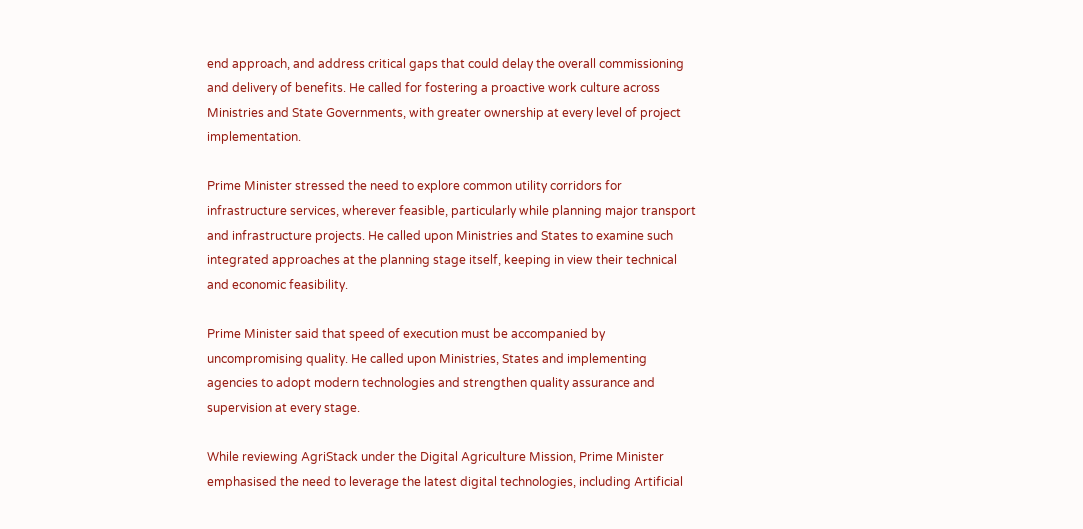end approach, and address critical gaps that could delay the overall commissioning and delivery of benefits. He called for fostering a proactive work culture across Ministries and State Governments, with greater ownership at every level of project implementation.

Prime Minister stressed the need to explore common utility corridors for infrastructure services, wherever feasible, particularly while planning major transport and infrastructure projects. He called upon Ministries and States to examine such integrated approaches at the planning stage itself, keeping in view their technical and economic feasibility.

Prime Minister said that speed of execution must be accompanied by uncompromising quality. He called upon Ministries, States and implementing agencies to adopt modern technologies and strengthen quality assurance and supervision at every stage.

While reviewing AgriStack under the Digital Agriculture Mission, Prime Minister emphasised the need to leverage the latest digital technologies, including Artificial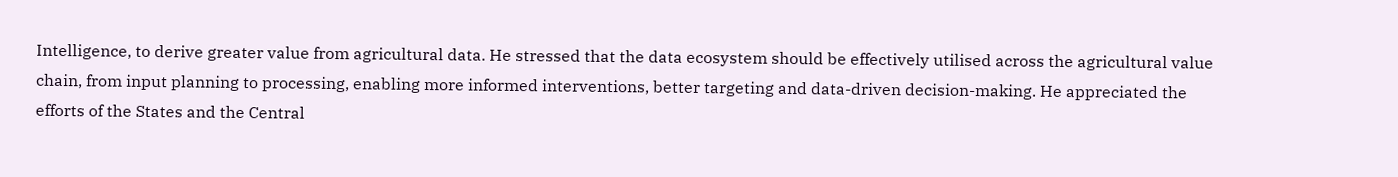Intelligence, to derive greater value from agricultural data. He stressed that the data ecosystem should be effectively utilised across the agricultural value chain, from input planning to processing, enabling more informed interventions, better targeting and data-driven decision-making. He appreciated the efforts of the States and the Central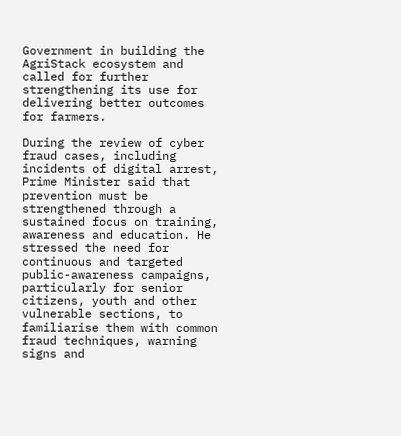Government in building the AgriStack ecosystem and called for further strengthening its use for delivering better outcomes for farmers.

During the review of cyber fraud cases, including incidents of digital arrest, Prime Minister said that prevention must be strengthened through a sustained focus on training, awareness and education. He stressed the need for continuous and targeted public-awareness campaigns, particularly for senior citizens, youth and other vulnerable sections, to familiarise them with common fraud techniques, warning signs and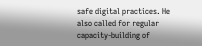safe digital practices. He also called for regular capacity-building of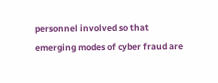personnel involved so that emerging modes of cyber fraud are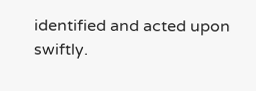identified and acted upon swiftly.